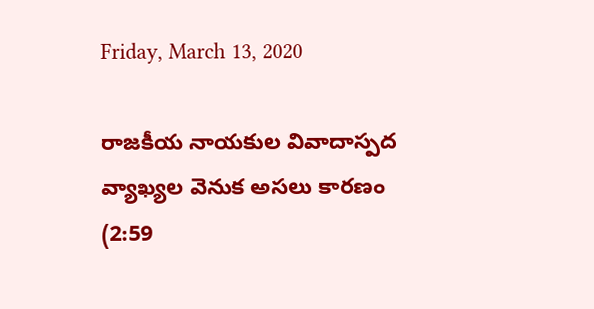Friday, March 13, 2020

రాజకీయ నాయకుల వివాదాస్పద వ్యాఖ్యల వెనుక అసలు కారణం (2:59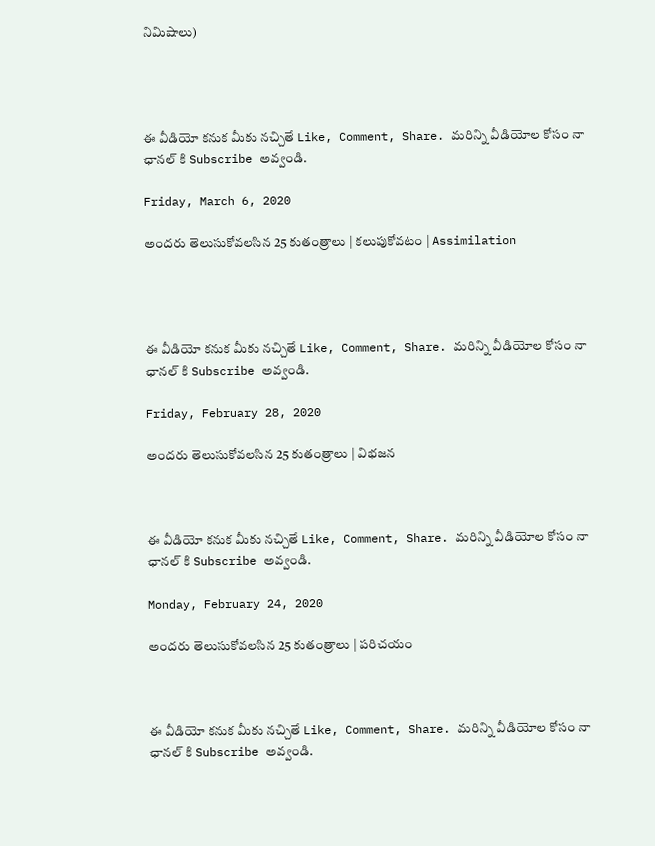నిమిషాలు)




ఈ వీడియో కనుక మీకు నచ్చితే Like, Comment, Share. మరిన్ని వీడియోల కోసం నా ఛానల్ కి Subscribe అవ్వండి.

Friday, March 6, 2020

అందరు తెలుసుకోవలసిన 25 కుతంత్రాలు | కలుపుకోవటం | Assimilation




ఈ వీడియో కనుక మీకు నచ్చితే Like, Comment, Share. మరిన్ని వీడియోల కోసం నా ఛానల్ కి Subscribe అవ్వండి.

Friday, February 28, 2020

అందరు తెలుసుకోవలసిన 25 కుతంత్రాలు | విభజన



ఈ వీడియో కనుక మీకు నచ్చితే Like, Comment, Share. మరిన్ని వీడియోల కోసం నా ఛానల్ కి Subscribe అవ్వండి.

Monday, February 24, 2020

అందరు తెలుసుకోవలసిన 25 కుతంత్రాలు | పరిచయం



ఈ వీడియో కనుక మీకు నచ్చితే Like, Comment, Share. మరిన్ని వీడియోల కోసం నా ఛానల్ కి Subscribe అవ్వండి.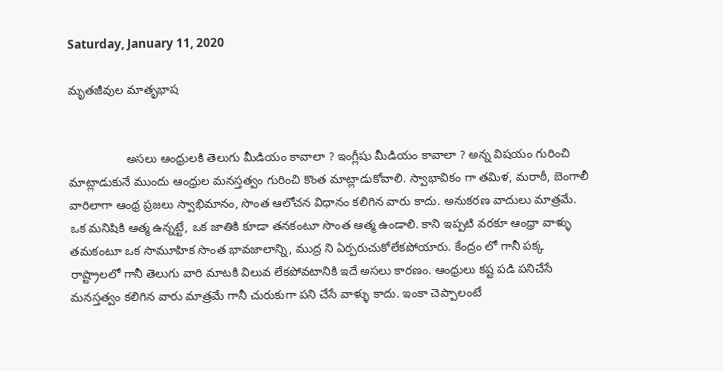Saturday, January 11, 2020

మృతజీవుల మాతృభాష


                 అసలు ఆంధ్రులకి తెలుగు మీడియం కావాలా ? ఇంగ్లీషు మీడియం కావాలా ? అన్న విషయం గురించి మాట్లాడుకునే ముందు ఆంధ్రుల మనస్తత్వం గురించి కొంత మాట్లాడుకోవాలి. స్వాభావికం గా తమిళ, మరాఠీ, బెంగాలీ వారిలాగా ఆంథ్ర ప్రజలు స్వాభిమానం, సొంత ఆలోచన విధానం కలిగిన వారు కాదు. అనుకరణ వాదులు మాత్రమే. ఒక మనిషికి ఆత్మ ఉన్నట్టే, ఒక జాతికి కూడా తనకంటూ సొంత ఆత్మ ఉండాలి. కాని ఇప్పటి వరకూ ఆంధ్రా వాళ్ళు తమకంటూ ఒక సామూహిక సొంత భావజాలాన్ని, ముద్ర ని ఏర్పరుచుకోలేకపోయారు. కేంద్రం లో గానీ పక్క రాష్ట్రాలలో గానీ తెలుగు వారి మాటకి విలువ లేకపోవటానికి ఇదే అసలు కారణం. ఆంధ్రులు కష్ట పడి పనిచేసే మనస్తత్వం కలిగిన వారు మాత్రమే గానీ చురుకుగా పని చేసే వాళ్ళు కాదు. ఇంకా చెప్పాలంటే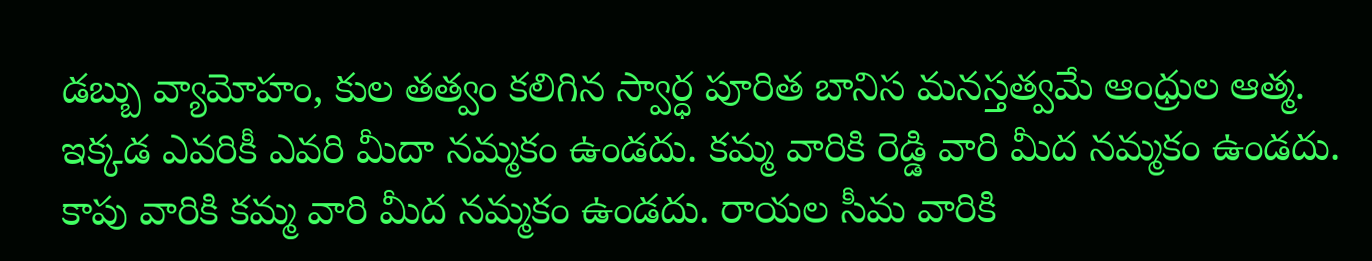డబ్బు వ్యామోహం, కుల తత్వం కలిగిన స్వార్ధ పూరిత బానిస మనస్తత్వమే ఆంధ్రుల ఆత్మ. ఇక్కడ ఎవరికీ ఎవరి మీదా నమ్మకం ఉండదు. కమ్మ వారికి రెడ్డి వారి మీద నమ్మకం ఉండదు. కాపు వారికి కమ్మ వారి మీద నమ్మకం ఉండదు. రాయల సీమ వారికి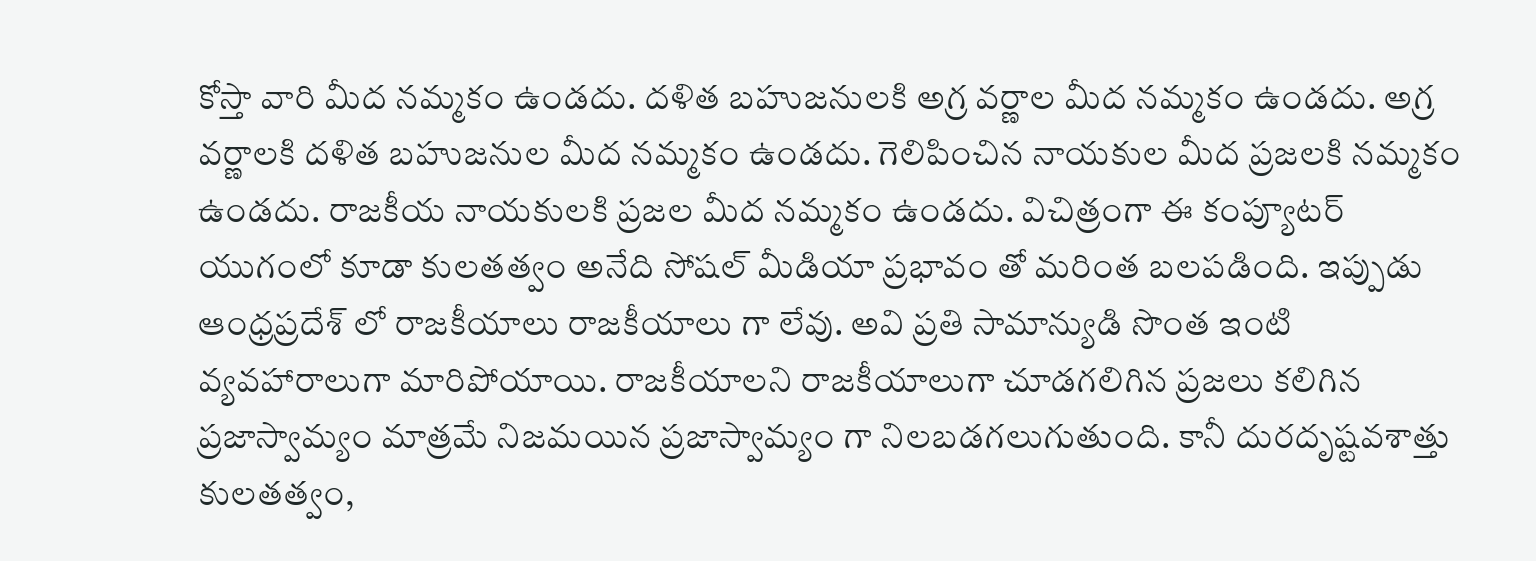కోస్తా వారి మీద నమ్మకం ఉండదు. దళిత బహుజనులకి అగ్ర వర్ణాల మీద నమ్మకం ఉండదు. అగ్ర వర్ణాలకి దళిత బహుజనుల మీద నమ్మకం ఉండదు. గెలిపించిన నాయకుల మీద ప్రజలకి నమ్మకం ఉండదు. రాజకీయ నాయకులకి ప్రజల మీద నమ్మకం ఉండదు. విచిత్రంగా ఈ కంప్యూటర్ యుగంలో కూడా కులతత్వం అనేది సోషల్ మీడియా ప్రభావం తో మరింత బలపడింది. ఇప్పుడు ఆంధ్రప్రదేశ్ లో రాజకీయాలు రాజకీయాలు గా లేవు. అవి ప్రతి సామాన్యుడి సొంత ఇంటి వ్యవహారాలుగా మారిపోయాయి. రాజకీయాలని రాజకీయాలుగా చూడగలిగిన ప్రజలు కలిగిన ప్రజాస్వామ్యం మాత్రమే నిజమయిన ప్రజాస్వామ్యం గా నిలబడగలుగుతుంది. కానీ దురదృష్టవశాత్తు కులతత్వం,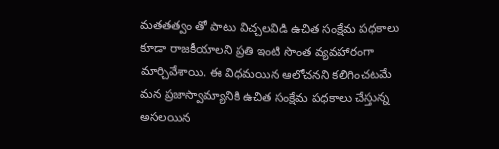మతతత్వం తో పాటు విచ్చలవిడి ఉచిత సంక్షేమ పధకాలు కూడా రాజకీయాలని ప్రతి ఇంటి సొంత వ్యవహారంగా మార్చివేశాయి. ఈ విధమయిన ఆలోచనని కలిగించటమే మన ప్రజాస్వామ్యానికి ఉచిత సంక్షేమ పధకాలు చేస్తున్న అసలయిన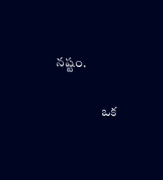నష్టం.

                 ఒక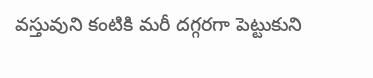వస్తువుని కంటికి మరీ దగ్గరగా పెట్టుకుని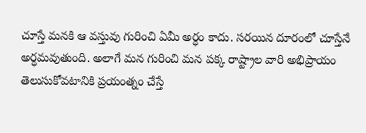చూస్తే మనకి ఆ వస్తువు గురించి ఏమీ అర్ధం కాదు. సరయిన దూరంలో చూస్తేనే అర్ధమవుతుంది. అలాగే మన గురించి మన పక్క రాష్ట్రాల వారి అభిప్రాయం తెలుసుకోవటానికి ప్రయంత్నం చేస్తే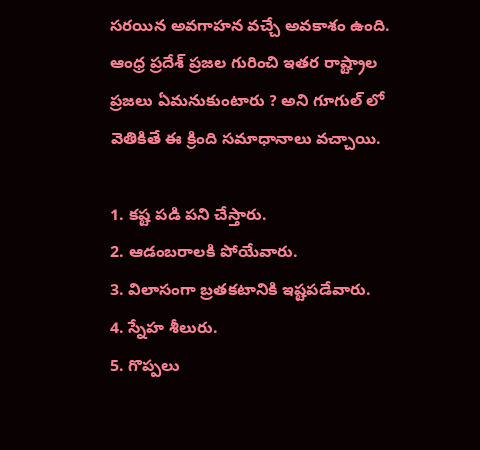సరయిన అవగాహన వచ్చే అవకాశం ఉంది. ఆంధ్ర ప్రదేశ్ ప్రజల గురించి ఇతర రాష్ట్రాల ప్రజలు ఏమనుకుంటారు ? అని గూగుల్ లో వెతికితే ఈ క్రింది సమాధానాలు వచ్చాయి.

1. కష్ట పడి పని చేస్తారు.
2. ఆడంబరాలకి పోయేవారు.
3. విలాసంగా బ్రతకటానికి ఇష్టపడేవారు.
4. స్నేహ శీలురు.
5. గొప్పలు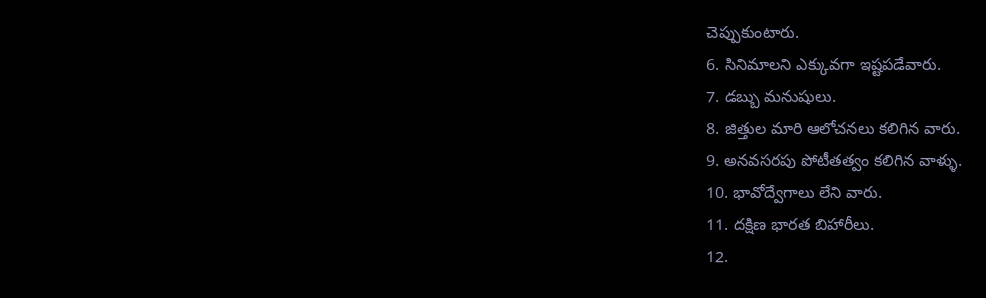చెప్పుకుంటారు.
6. సినిమాలని ఎక్కువగా ఇష్టపడేవారు.
7. డబ్బు మనుషులు.
8. జిత్తుల మారి ఆలోచనలు కలిగిన వారు.
9. అనవసరపు పోటీతత్వం కలిగిన వాళ్ళు.
10. భావోద్వేగాలు లేని వారు.
11. దక్షిణ భారత బిహారీలు.
12.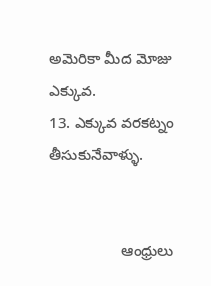అమెరికా మీద మోజు ఎక్కువ.
13. ఎక్కువ వరకట్నం తీసుకునేవాళ్ళు.


                 ఆంధ్రులు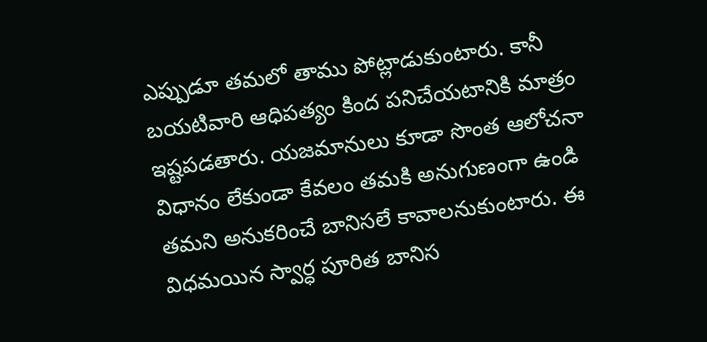ఎప్పుడూ తమలో తాము పోట్లాడుకుంటారు. కానీ బయటివారి ఆధిపత్యం కింద పనిచేయటానికి మాత్రం ఇష్టపడతారు. యజమానులు కూడా సొంత ఆలోచనా విధానం లేకుండా కేవలం తమకి అనుగుణంగా ఉండి తమని అనుకరించే బానిసలే కావాలనుకుంటారు. ఈ విధమయిన స్వార్ధ పూరిత బానిస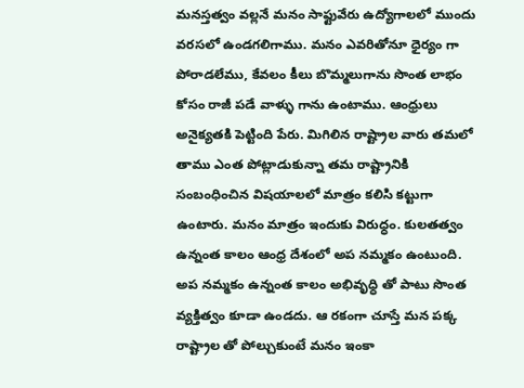మనస్తత్వం వల్లనే మనం సాఫ్టువేరు ఉద్యోగాలలో ముందు వరసలో ఉండగలిగాము. మనం ఎవరితోనూ ధైర్యం గా పోరాడలేము, కేవలం కీలు బొమ్మలుగాను సొంత లాభం కోసం రాజీ పడే వాళ్ళు గాను ఉంటాము. ఆంధ్రులు అనైక్యతకి పెట్టింది పేరు. మిగిలిన రాష్ట్రాల వారు తమలో తాము ఎంత పోట్లాడుకున్నా తమ రాష్ట్రానికి సంబంధించిన విషయాలలో మాత్రం కలిసి కట్టుగా ఉంటారు. మనం మాత్రం ఇందుకు విరుధ్ధం. కులతత్వం ఉన్నంత కాలం ఆంధ్ర దేశంలో అప నమ్మకం ఉంటుంది. అప నమ్మకం ఉన్నంత కాలం అభివృధ్ధి తో పాటు సొంత వ్యక్తిత్వం కూడా ఉండదు. ఆ రకంగా చూస్తే మన పక్క రాష్ట్రాల తో పోల్చుకుంటే మనం ఇంకా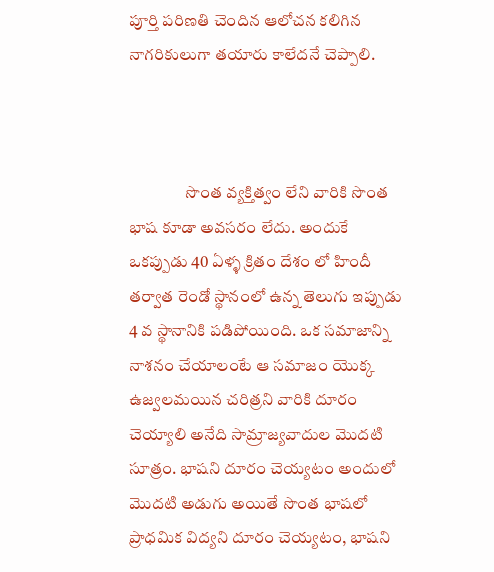పూర్తి పరిణతి చెందిన ఆలోచన కలిగిన నాగరికులుగా తయారు కాలేదనే చెప్పాలి.



                 సొంత వ్యక్తిత్వం లేని వారికి సొంత భాష కూడా అవసరం లేదు. అందుకే ఒకప్పుడు 40 ఏళ్ళ క్రితం దేశం లో హిందీ తర్వాత రెండో స్థానంలో ఉన్న తెలుగు ఇప్పుడు 4 వ స్థానానికి పడిపోయింది. ఒక సమాజాన్ని నాశనం చేయాలంటే ఆ సమాజం యొక్క ఉజ్వలమయిన చరిత్రని వారికి దూరం చెయ్యాలి అనేది సామ్రాజ్యవాదుల మొదటి సూత్రం. భాషని దూరం చెయ్యటం అందులో మొదటి అడుగు అయితే సొంత భాషలో ప్రాధమిక విద్యని దూరం చెయ్యటం, భాషని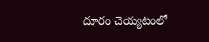దూరం చెయ్యటంలో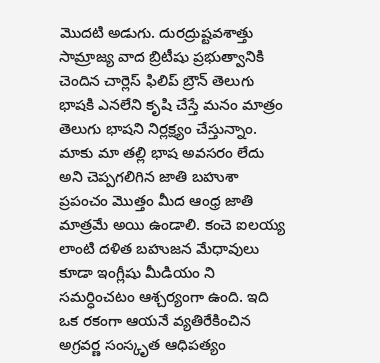మొదటి అడుగు. దురద్రుష్టవశాత్తు సామ్రాజ్య వాద బ్రిటీషు ప్రభుత్వానికి చెందిన చార్లెస్ ఫిలిప్ బ్రౌన్ తెలుగు భాషకి ఎనలేని కృషి చేస్తే మనం మాత్రం తెలుగు భాషని నిర్లక్ష్యం చేస్తున్నాం. మాకు మా తల్లి భాష అవసరం లేదు అని చెప్పగలిగిన జాతి బహుశా ప్రపంచం మొత్తం మీద ఆంధ్ర జాతి మాత్రమే అయి ఉండాలి. కంచె ఐలయ్య లాంటి దళిత బహుజన మేధావులు కూడా ఇంగ్లీషు మీడియం ని సమర్ధించటం ఆశ్చర్యంగా ఉంది. ఇది ఒక రకంగా ఆయనే వ్యతిరేకించిన అగ్రవర్ణ సంస్కృత ఆధిపత్యం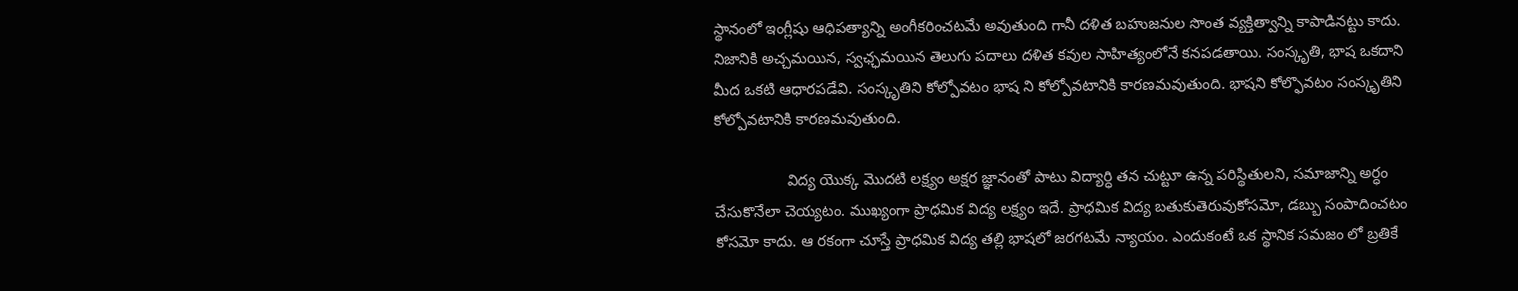స్థానంలో ఇంగ్లీషు ఆధిపత్యాన్ని అంగీకరించటమే అవుతుంది గానీ దళిత బహుజనుల సొంత వ్యక్తిత్వాన్ని కాపాడినట్టు కాదు. నిజానికి అచ్చమయిన, స్వఛ్ఛమయిన తెలుగు పదాలు దళిత కవుల సాహిత్యంలోనే కనపడతాయి. సంస్కృతి, భాష ఒకదాని మీద ఒకటి ఆధారపడేవి. సంస్కృతిని కోల్పోవటం భాష ని కోల్పోవటానికి కారణమవుతుంది. భాషని కోల్ఫొవటం సంస్కృతిని కోల్పోవటానికి కారణమవుతుంది.

                 విద్య యొక్క మొదటి లక్ష్యం అక్షర జ్ఞానంతో పాటు విద్యార్ధి తన చుట్టూ ఉన్న పరిస్థితులని, సమాజాన్ని అర్ధం చేసుకొనేలా చెయ్యటం. ముఖ్యంగా ప్రాధమిక విద్య లక్ష్యం ఇదే. ప్రాధమిక విద్య బతుకుతెరువుకోసమో, డబ్బు సంపాదించటం కోసమో కాదు. ఆ రకంగా చూస్తే ప్రాధమిక విద్య తల్లి భాషలో జరగటమే న్యాయం. ఎందుకంటే ఒక స్థానిక సమజం లో బ్రతికే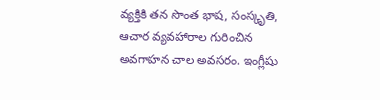వ్యక్తికి తన సొంత భాష, సంస్కృతి, ఆచార వ్యవహారాల గురించిన అవగాహన చాల అవసరం. ఇంగ్లీషు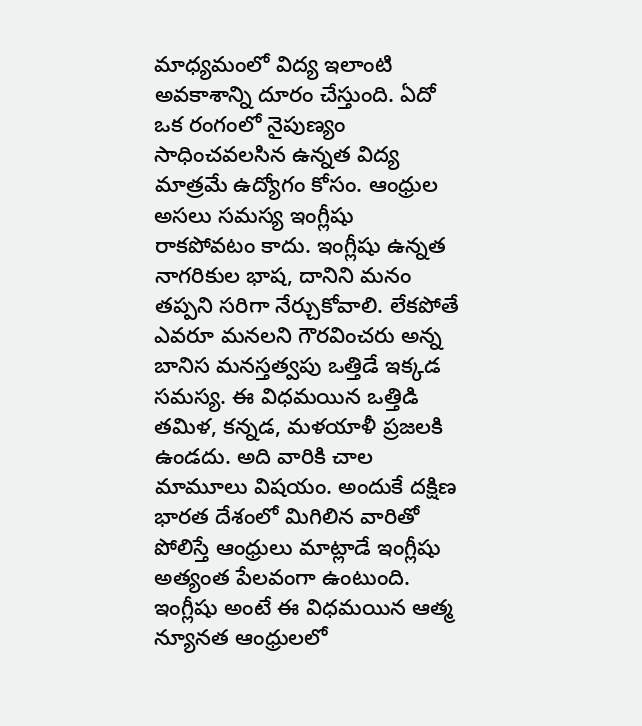మాధ్యమంలో విద్య ఇలాంటి అవకాశాన్ని దూరం చేస్తుంది. ఏదో ఒక రంగంలో నైపుణ్యం సాధించవలసిన ఉన్నత విద్య మాత్రమే ఉద్యోగం కోసం. ఆంధ్రుల అసలు సమస్య ఇంగ్లీషు రాకపోవటం కాదు. ఇంగ్లీషు ఉన్నత నాగరికుల భాష, దానిని మనం తప్పని సరిగా నేర్చుకోవాలి. లేకపోతే ఎవరూ మనలని గౌరవించరు అన్న బానిస మనస్తత్వపు ఒత్తిడే ఇక్కడ సమస్య. ఈ విధమయిన ఒత్తిడి తమిళ, కన్నడ, మళయాళీ ప్రజలకి ఉండదు. అది వారికి చాల మామూలు విషయం. అందుకే దక్షిణ భారత దేశంలో మిగిలిన వారితో పోలిస్తే ఆంధ్రులు మాట్లాడే ఇంగ్లీషు అత్యంత పేలవంగా ఉంటుంది. ఇంగ్లీషు అంటే ఈ విధమయిన ఆత్మ న్యూనత ఆంధ్రులలో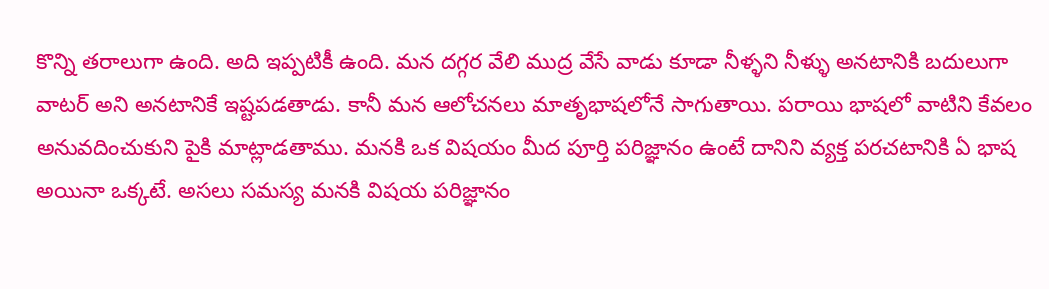కొన్ని తరాలుగా ఉంది. అది ఇప్పటికీ ఉంది. మన దగ్గర వేలి ముద్ర వేసే వాడు కూడా నీళ్ళని నీళ్ళు అనటానికి బదులుగా వాటర్ అని అనటానికే ఇష్టపడతాడు. కానీ మన ఆలోచనలు మాతృభాషలోనే సాగుతాయి. పరాయి భాషలో వాటిని కేవలం అనువదించుకుని పైకి మాట్లాడతాము. మనకి ఒక విషయం మీద పూర్తి పరిజ్ఞానం ఉంటే దానిని వ్యక్త పరచటానికి ఏ భాష అయినా ఒక్కటే. అసలు సమస్య మనకి విషయ పరిజ్ఞానం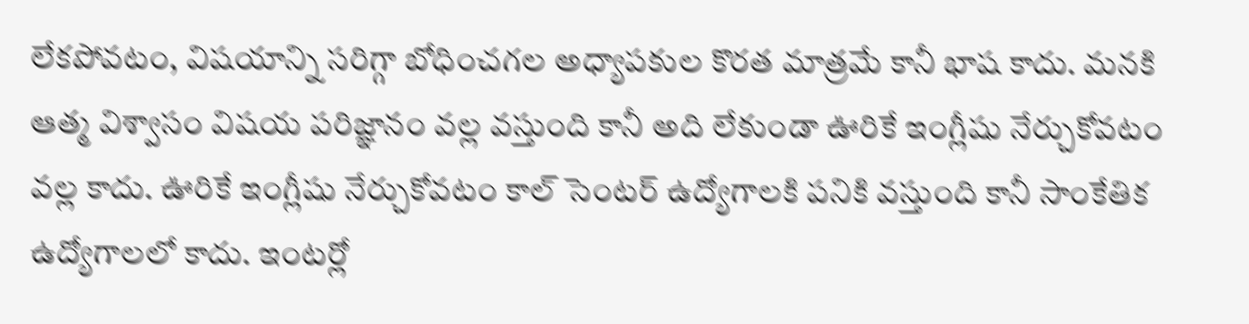లేకపోవటం, విషయాన్ని సరిగ్గా బోధించగల అధ్యాపకుల కొరత మాత్రమే కానీ భాష కాదు. మనకి ఆత్మ విశ్వాసం విషయ పరిజ్ఞానం వల్ల వస్తుంది కానీ అది లేకుండా ఊరికే ఇంగ్లీషు నేర్చుకోవటం వల్ల కాదు. ఊరికే ఇంగ్లీషు నేర్చుకోవటం కాల్ సెంటర్ ఉద్యోగాలకి పనికి వస్తుంది కానీ సాంకేతిక ఉద్యోగాలలో కాదు. ఇంటర్లో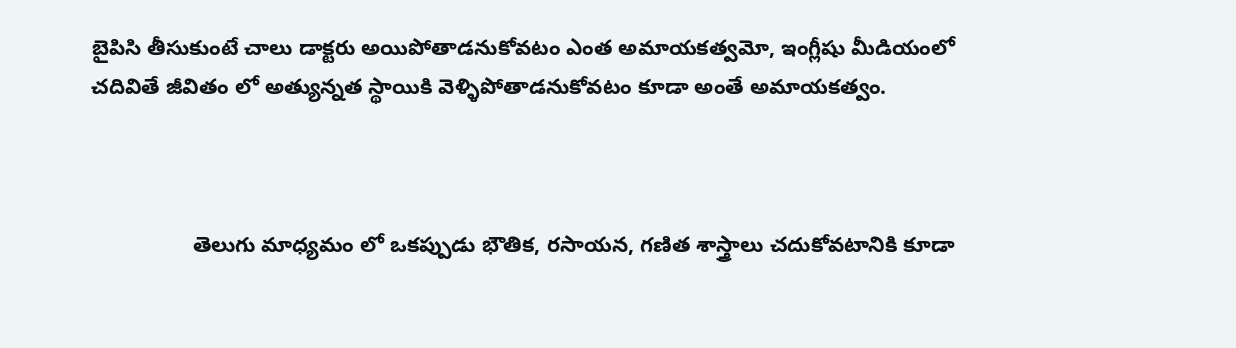బైపిసి తీసుకుంటే చాలు డాక్టరు అయిపోతాడనుకోవటం ఎంత అమాయకత్వమో, ఇంగ్లీషు మీడియంలో చదివితే జీవితం లో అత్యున్నత స్థాయికి వెళ్ళిపోతాడనుకోవటం కూడా అంతే అమాయకత్వం.



                 తెలుగు మాధ్యమం లో ఒకప్పుడు భౌతిక, రసాయన, గణిత శాస్త్రాలు చదుకోవటానికి కూడా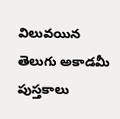విలువయిన తెలుగు అకాడమీ పుస్తకాలు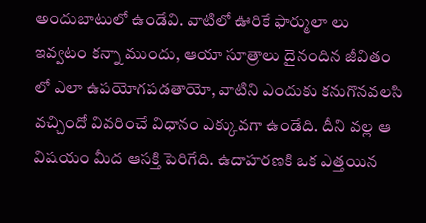అందుబాటులో ఉండేవి. వాటిలో ఊరికే ఫార్ములా లు ఇవ్వటం కన్నా ముందు, ఆయా సూత్రాలు దైనందిన జీవితం లో ఎలా ఉపయోగపడతాయో, వాటిని ఎందుకు కనుగొనవలసి వచ్చిందో వివరించే విధానం ఎక్కువగా ఉండేది. దీని వల్ల ఆ విషయం మీద ఆసక్తి పెరిగేది. ఉదాహరణకి ఒక ఎత్తయిన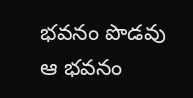భవనం పొడవు ఆ భవనం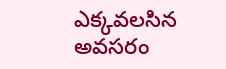ఎక్కవలసిన అవసరం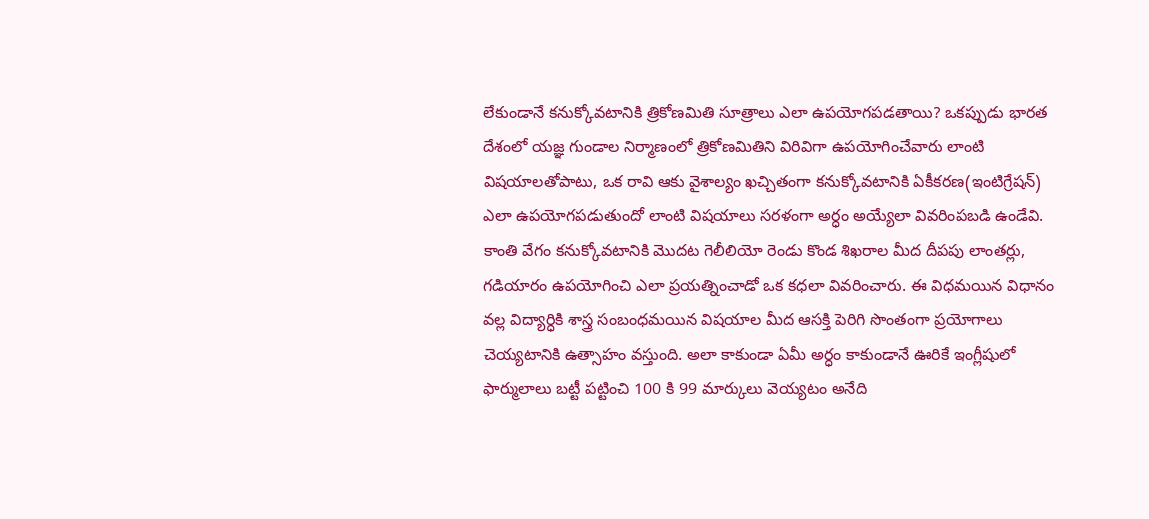లేకుండానే కనుక్కోవటానికి త్రికోణమితి సూత్రాలు ఎలా ఉపయోగపడతాయి? ఒకప్పుడు భారత దేశంలో యజ్ఞ గుండాల నిర్మాణంలో త్రికోణమితిని విరివిగా ఉపయోగించేవారు లాంటి విషయాలతోపాటు, ఒక రావి ఆకు వైశాల్యం ఖచ్చితంగా కనుక్కోవటానికి ఏకీకరణ(ఇంటిగ్రేషన్) ఎలా ఉపయోగపడుతుందో లాంటి విషయాలు సరళంగా అర్ధం అయ్యేలా వివరింపబడి ఉండేవి. కాంతి వేగం కనుక్కోవటానికి మొదట గెలీలియో రెండు కొండ శిఖరాల మీద దీపపు లాంతర్లు, గడియారం ఉపయోగించి ఎలా ప్రయత్నించాడో ఒక కధలా వివరించారు. ఈ విధమయిన విధానం వల్ల విద్యార్ధికి శాస్త్ర సంబంధమయిన విషయాల మీద ఆసక్తి పెరిగి సొంతంగా ప్రయోగాలు చెయ్యటానికి ఉత్సాహం వస్తుంది. అలా కాకుండా ఏమీ అర్ధం కాకుండానే ఊరికే ఇంగ్లీషులో ఫార్ములాలు బట్టీ పట్టించి 100 కి 99 మార్కులు వెయ్యటం అనేది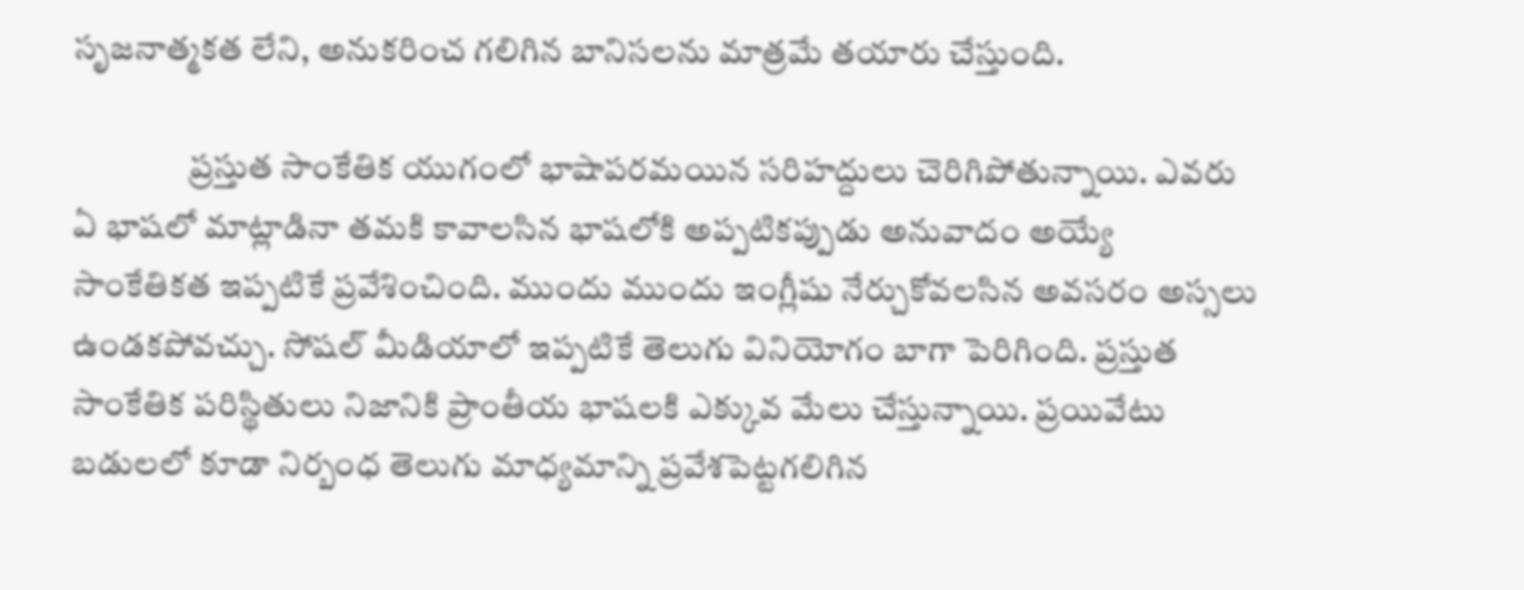సృజనాత్మకత లేని, అనుకరించ గలిగిన బానిసలను మాత్రమే తయారు చేస్తుంది.

                 ప్రస్తుత సాంకేతిక యుగంలో భాషాపరమయిన సరిహద్దులు చెరిగిపోతున్నాయి. ఎవరు ఏ భాషలో మాట్లాడినా తమకి కావాలసిన భాషలోకి అప్పటికప్పుడు అనువాదం అయ్యే సాంకేతికత ఇప్పటికే ప్రవేశించింది. ముందు ముందు ఇంగ్లీషు నేర్చుకోవలసిన అవసరం అస్సలు ఉండకపోవచ్చు. సోషల్ మీడియాలో ఇప్పటికే తెలుగు వినియోగం బాగా పెరిగింది. ప్రస్తుత సాంకేతిక పరిస్థితులు నిజానికి ప్రాంతీయ భాషలకి ఎక్కువ మేలు చేస్తున్నాయి. ప్రయివేటు బడులలో కూడా నిర్బంధ తెలుగు మాధ్యమాన్ని ప్రవేశపెట్టగలిగిన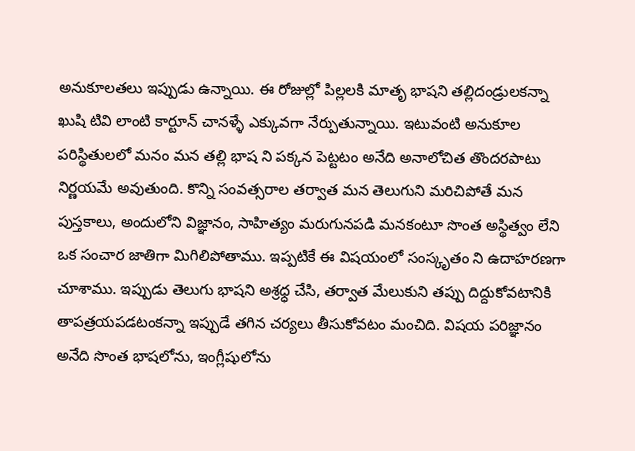అనుకూలతలు ఇప్పుడు ఉన్నాయి. ఈ రోజుల్లో పిల్లలకి మాతృ భాషని తల్లిదండ్రులకన్నా ఖుషి టివి లాంటి కార్టూన్ చానళ్ళే ఎక్కువగా నేర్పుతున్నాయి. ఇటువంటి అనుకూల పరిస్థితులలో మనం మన తల్లి భాష ని పక్కన పెట్టటం అనేది అనాలోచిత తొందరపాటు నిర్ణయమే అవుతుంది. కొన్ని సంవత్సరాల తర్వాత మన తెలుగుని మరిచిపోతే మన పుస్తకాలు, అందులోని విజ్ఞానం, సాహిత్యం మరుగునపడి మనకంటూ సొంత అస్థిత్వం లేని ఒక సంచార జాతిగా మిగిలిపోతాము. ఇప్పటికే ఈ విషయంలో సంస్కృతం ని ఉదాహరణగా చూశాము. ఇప్పుడు తెలుగు భాషని అశ్రధ్ధ చేసి, తర్వాత మేలుకుని తప్పు దిద్దుకోవటానికి తాపత్రయపడటంకన్నా ఇప్పుడే తగిన చర్యలు తీసుకోవటం మంచిది. విషయ పరిజ్ఞానం అనేది సొంత భాషలోను, ఇంగ్లీషులోను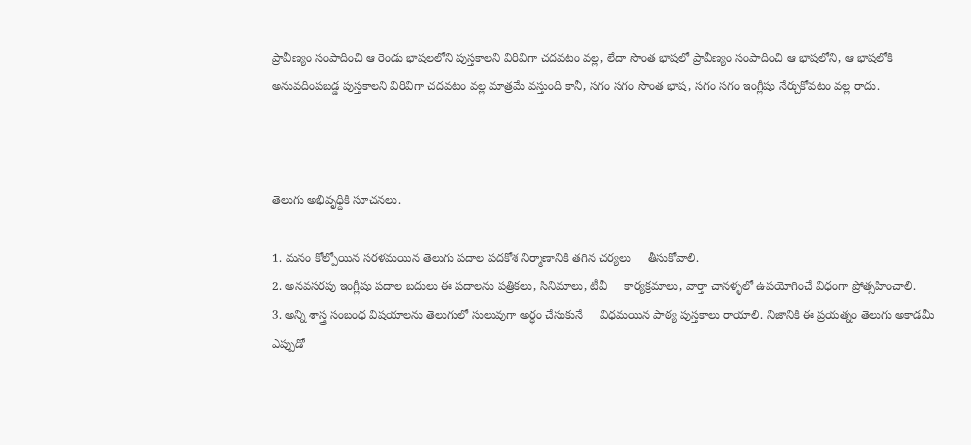ప్రావీణ్యం సంపాదించి ఆ రెండు భాషలలోని పుస్తకాలని విరివిగా చదవటం వల్ల, లేదా సొంత భాషలో ప్రావీణ్యం సంపాదించి ఆ భాషలోని, ఆ భాషలోకి అనువదింపబడ్డ పుస్తకాలని విరివిగా చదవటం వల్ల మాత్రమే వస్తుంది కానీ, సగం సగం సొంత భాష, సగం సగం ఇంగ్లీషు నేర్చుకోవటం వల్ల రాదు.



తెలుగు అభివృధ్దికి సూచనలు.

1. మనం కోల్పోయిన సరళమయిన తెలుగు పదాల పదకోశ నిర్మాణానికి తగిన చర్యలు     తీసుకోవాలి.
2. అనవసరపు ఇంగ్లీషు పదాల బదులు ఈ పదాలను పత్రికలు, సినిమాలు, టీవీ     కార్యక్రమాలు, వార్తా చానళ్ళలో ఉపయోగించే విధంగా ప్రోత్సహించాలి.
3. అన్ని శాస్త్ర సంబంధ విషయాలను తెలుగులో సులువుగా అర్ధం చేసుకునే     విధమయిన పాఠ్య పుస్తకాలు రాయాలి. నిజానికి ఈ ప్రయత్నం తెలుగు అకాడమీ     ఎప్పుడో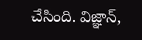చేసింది. విజ్ఞాన్,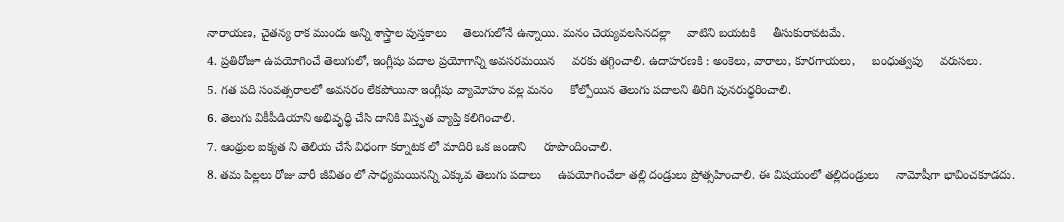నారాయణ, చైతన్య రాక ముందు అన్ని శాస్త్రాల పుస్తకాలు     తెలుగులోనే ఉన్నాయి. మనం చెయ్యవలసినదల్లా     వాటిని బయటకి     తీసుకురావటమే.
4. ప్రతిరోజూ ఉపయోగించే తెలుగులో, ఇంగ్లీషు పదాల ప్రయోగాన్ని అవసరమయిన     వరకు తగ్గించాలి. ఉదాహరణకి : అంకెలు, వారాలు, కూరగాయలు,     బంధుత్వపు     వరుసలు.
5. గత పది సంవత్సరాలలో అవసరం లేకపోయినా ఇంగ్లీషు వ్యామోహం వల్ల మనం     కోల్పోయిన తెలుగు పదాలని తిరిగి పునరుధ్ధరించాలి.
6. తెలుగు వికీపీడియాని అభివృధ్ధి చేసి దానికి విస్తృత వ్యాప్తి కలిగించాలి.
7. ఆంథ్రుల ఐక్యత ని తెలియ చేసే విధంగా కర్నాటక లో మాదిరి ఒక జండాని     రూపొందించాలి.
8. తమ పిల్లలు రోజు వారీ జీవితం లో సాధ్యమయినన్ని ఎక్కువ తెలుగు పదాలు     ఉపయోగించేలా తల్లి దండ్రులు ప్రోత్సహించాలి. ఈ విషయంలో తల్లిదండ్రులు     నామోషీగా భావించకూడదు.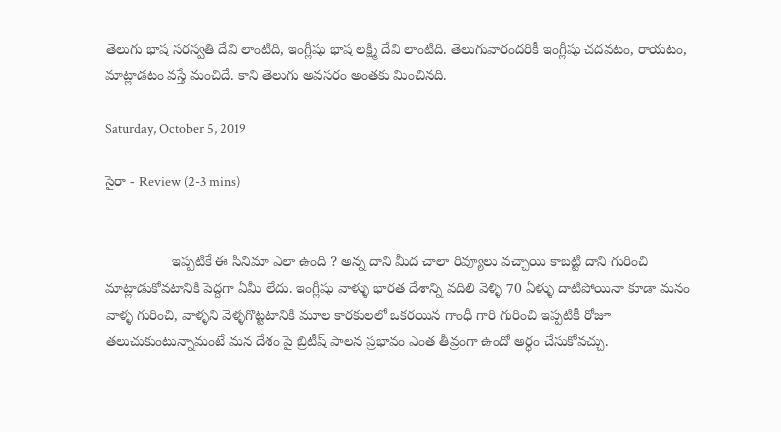తెలుగు భాష సరస్వతి దేవి లాంటిది, ఇంగ్లీషు భాష లక్ష్మి దేవి లాంటిది. తెలుగువారందరికీ ఇంగ్లీషు చదవటం, రాయటం, మాట్లాడటం వస్తే మంచిదే. కాని తెలుగు అవసరం అంతకు మించినది.

Saturday, October 5, 2019

సైరా - Review (2-3 mins)


                 ఇప్పటికే ఈ సినిమా ఎలా ఉంది ? అన్న దాని మీద చాలా రివ్యూలు వచ్చాయి కాబట్టి దాని గురించి మాట్లాడుకోవటానికి పెద్దగా ఏమీ లేదు. ఇంగ్లీషు వాళ్ళు భారత దేశాన్ని వదిలి వెళ్ళి 70 ఏళ్ళు దాటిపోయినా కూడా మనం వాళ్ళ గురించి, వాళ్ళని వెళ్ళగొట్టటానికి మూల కారకులలో ఒకరయిన గాంధీ గారి గురించి ఇప్పటికీ రోజూ తలుచుకుంటున్నామంటే మన దేశం పై బ్రిటీష్ పాలన ప్రభావం ఎంత తీవ్రంగా ఉందో అర్ధం చేసుకోవచ్చు.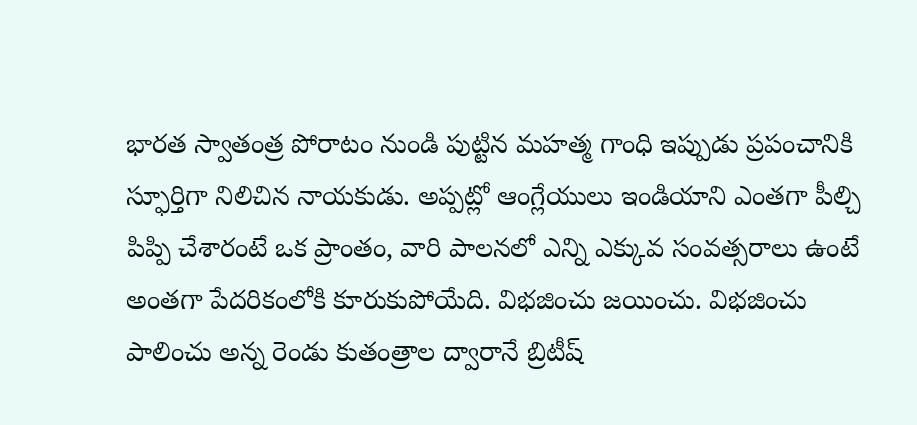భారత స్వాతంత్ర పోరాటం నుండి పుట్టిన మహత్మ గాంధి ఇప్పుడు ప్రపంచానికి స్ఫూర్తిగా నిలిచిన నాయకుడు. అప్పట్లో ఆంగ్లేయులు ఇండియాని ఎంతగా పీల్చి పిప్పి చేశారంటే ఒక ప్రాంతం, వారి పాలనలో ఎన్ని ఎక్కువ సంవత్సరాలు ఉంటే అంతగా పేదరికంలోకి కూరుకుపోయేది. విభజించు జయించు. విభజించు పాలించు అన్న రెండు కుతంత్రాల ద్వారానే బ్రిటీష్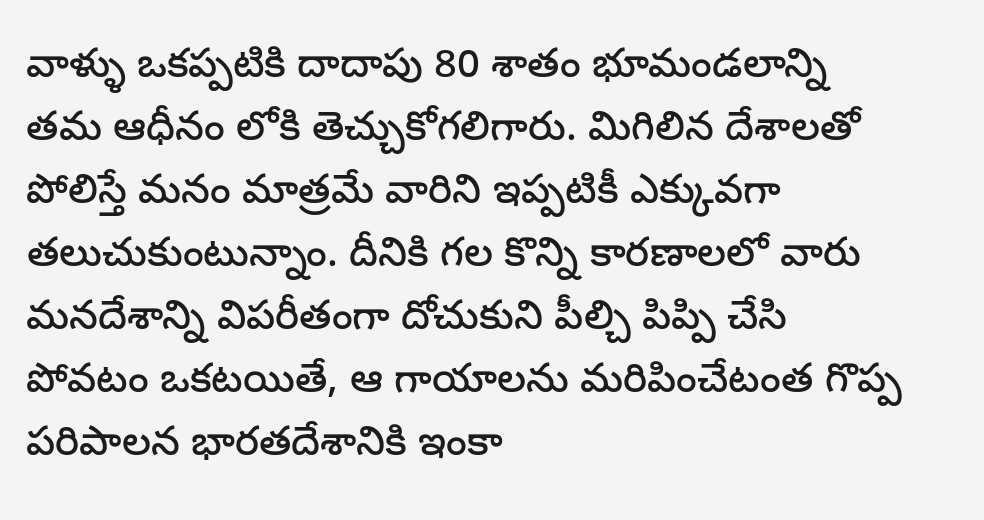వాళ్ళు ఒకప్పటికి దాదాపు 80 శాతం భూమండలాన్ని తమ ఆధీనం లోకి తెచ్చుకోగలిగారు. మిగిలిన దేశాలతో పోలిస్తే మనం మాత్రమే వారిని ఇప్పటికీ ఎక్కువగా తలుచుకుంటున్నాం. దీనికి గల కొన్ని కారణాలలో వారు మనదేశాన్ని విపరీతంగా దోచుకుని పీల్చి పిప్పి చేసి పోవటం ఒకటయితే, ఆ గాయాలను మరిపించేటంత గొప్ప పరిపాలన భారతదేశానికి ఇంకా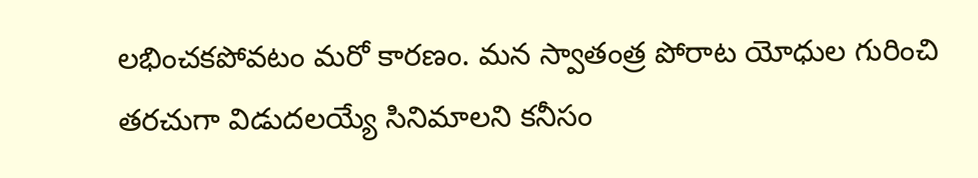లభించకపోవటం మరో కారణం. మన స్వాతంత్ర పోరాట యోధుల గురించి తరచుగా విడుదలయ్యే సినిమాలని కనీసం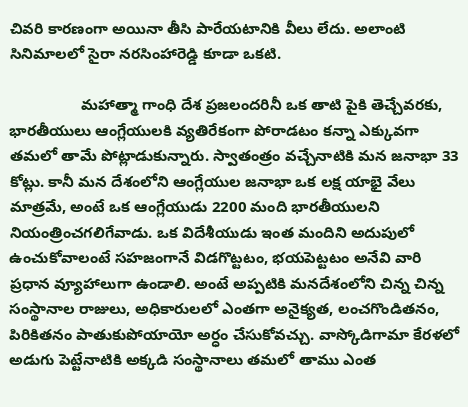చివరి కారణంగా అయినా తీసి పారేయటానికి వీలు లేదు. అలాంటి సినిమాలలో సైరా నరసింహారెడ్డి కూడా ఒకటి.

                 మహాత్మా గాంధి దేశ ప్రజలందరినీ ఒక తాటి పైకి తెచ్చేవరకు, భారతీయులు ఆంగ్లేయులకి వ్యతిరేకంగా పోరాడటం కన్నా ఎక్కువగా తమలో తామే పోట్లాడుకున్నారు. స్వాతంత్రం వచ్చేనాటికి మన జనాభా 33 కోట్లు. కానీ మన దేశంలోని ఆంగ్లేయుల జనాభా ఒక లక్ష యాభై వేలు మాత్రమే, అంటే ఒక ఆంగ్లేయుడు 2200 మంది భారతీయులని నియంత్రించగలిగేవాడు. ఒక విదేశీయుడు ఇంత మందిని అదుపులో ఉంచుకోవాలంటే సహజంగానే విడగొట్టటం, భయపెట్టటం అనేవి వారి ప్రధాన వ్యూహాలుగా ఉండాలి. అంటే అప్పటికి మనదేశంలోని చిన్న చిన్న సంస్థానాల రాజులు, అధికారులలో ఎంతగా అనైక్యత, లంచగొండితనం, పిరికితనం పాతుకుపోయాయో అర్ధం చేసుకోవచ్చు. వాస్కోడిగామా కేరళలో అడుగు పెట్టేనాటికి అక్కడి సంస్థానాలు తమలో తాము ఎంత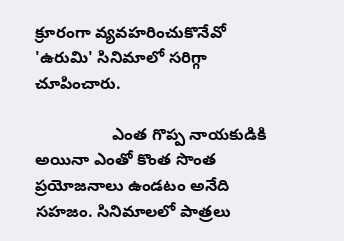క్రూరంగా వ్యవహరించుకొనేవో 'ఉరుమి' సినిమాలో సరిగ్గా చూపించారు.

                 ఎంత గొప్ప నాయకుడికి అయినా ఎంతో కొంత సొంత ప్రయోజనాలు ఉండటం అనేది సహజం. సినిమాలలో పాత్రలు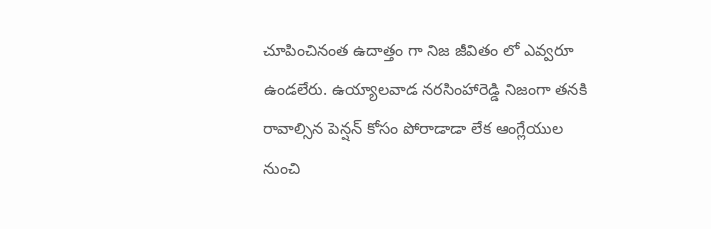చూపించినంత ఉదాత్తం గా నిజ జీవితం లో ఎవ్వరూ ఉండలేరు. ఉయ్యాలవాడ నరసింహారెడ్డి నిజంగా తనకి రావాల్సిన పెన్షన్ కోసం పోరాడాడా లేక ఆంగ్లేయుల నుంచి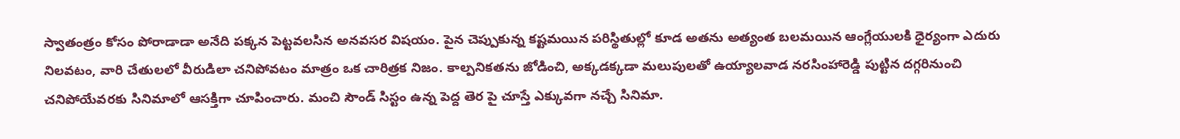స్వాతంత్రం కోసం పోరాడాడా అనేది పక్కన పెట్టవలసిన అనవసర విషయం. పైన చెప్పుకున్న కష్టమయిన పరిస్థితుల్లో కూడ అతను అత్యంత బలమయిన ఆంగ్లేయులకి ధైర్యంగా ఎదురు నిలవటం, వారి చేతులలో వీరుడిలా చనిపోవటం మాత్రం ఒక చారిత్రక నిజం. కాల్పనికతను జోడించి, అక్కడక్కడా మలుపులతో ఉయ్యాలవాడ నరసింహారెడ్డి పుట్టిన దగ్గరినుంచి చనిపోయేవరకు సినిమాలో ఆసక్తిగా చూపించారు. మంచి సౌండ్ సిస్టం ఉన్న పెద్ద తెర పై చూస్తే ఎక్కువగా నచ్చే సినిమా.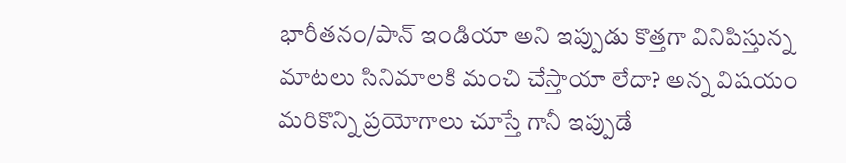భారీతనం/పాన్ ఇండియా అని ఇప్పుడు కొత్తగా వినిపిస్తున్న మాటలు సినిమాలకి మంచి చేస్తాయా లేదా? అన్న విషయం మరికొన్ని ప్రయోగాలు చూస్తే గానీ ఇప్పుడే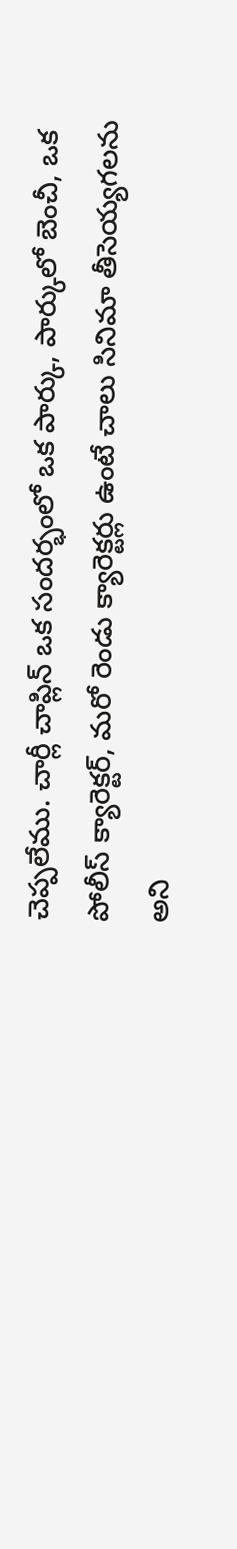చెప్పలేము. చార్లీ చాప్లిన్ ఒక సందర్భంలో ఒక పార్కు, పార్కులో బెంచీ, ఒక పోలీస్ క్యారెక్టర్, మరో రెండు క్యారెక్టర్లు ఉంటే చాలు సినిమా తీసెయ్యగలను అని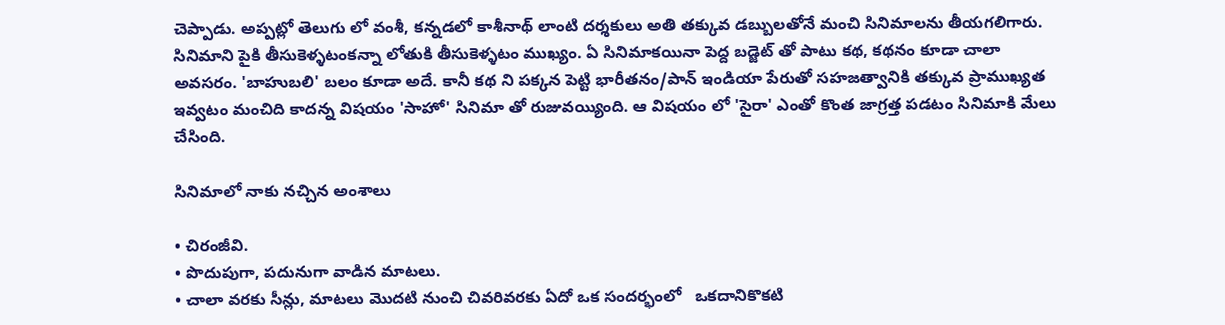చెప్పాడు. అప్పట్లో తెలుగు లో వంశీ, కన్నడలో కాశీనాథ్ లాంటి దర్శకులు అతి తక్కువ డబ్బులతోనే మంచి సినిమాలను తీయగలిగారు. సినిమాని పైకి తీసుకెళ్ళటంకన్నా లోతుకి తీసుకెళ్ళటం ముఖ్యం. ఏ సినిమాకయినా పెద్ద బడ్జెట్ తో పాటు కథ, కథనం కూడా చాలా అవసరం. 'బాహుబలి' బలం కూడా అదే. కానీ కథ ని పక్కన పెట్టి భారీతనం/పాన్ ఇండియా పేరుతో సహజత్వానికి తక్కువ ప్రాముఖ్యత ఇవ్వటం మంచిది కాదన్న విషయం 'సాహో' సినిమా తో రుజువయ్యింది. ఆ విషయం లో 'సైరా' ఎంతో కొంత జాగ్రత్త పడటం సినిమాకి మేలు చేసింది.

సినిమాలో నాకు నచ్చిన అంశాలు

• చిరంజీవి.
• పొదుపుగా, పదునుగా వాడిన మాటలు.
• చాలా వరకు సీన్లు, మాటలు మొదటి నుంచి చివరివరకు ఏదో ఒక సందర్భంలో   ఒకదానికొకటి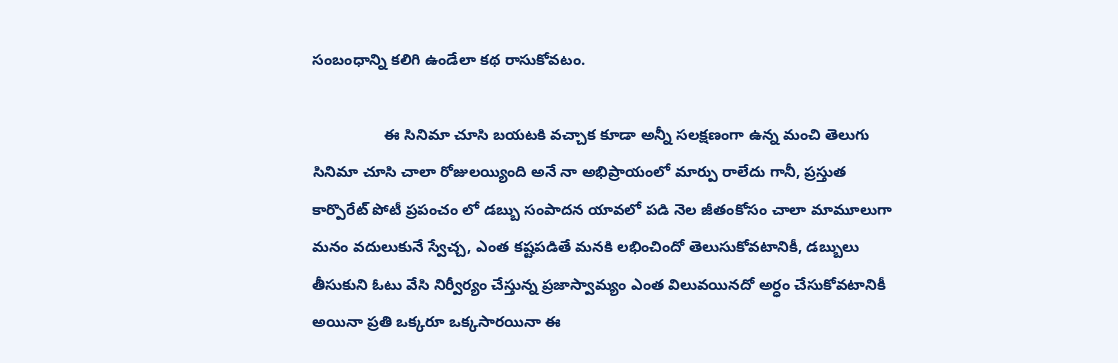సంబంధాన్ని కలిగి ఉండేలా కథ రాసుకోవటం.

                 ఈ సినిమా చూసి బయటకి వచ్చాక కూడా అన్నీ సలక్షణంగా ఉన్న మంచి తెలుగు సినిమా చూసి చాలా రోజులయ్యింది అనే నా అభిప్రాయంలో మార్పు రాలేదు గానీ, ప్రస్తుత కార్పొరేట్ పోటీ ప్రపంచం లో డబ్బు సంపాదన యావలో పడి నెల జీతంకోసం చాలా మామూలుగా మనం వదులుకునే స్వేచ్చ, ఎంత కష్టపడితే మనకి లభించిందో తెలుసుకోవటానికీ, డబ్బులు తీసుకుని ఓటు వేసి నిర్వీర్యం చేస్తున్న ప్రజాస్వామ్యం ఎంత విలువయినదో అర్ధం చేసుకోవటానికీ అయినా ప్రతి ఒక్కరూ ఒక్కసారయినా ఈ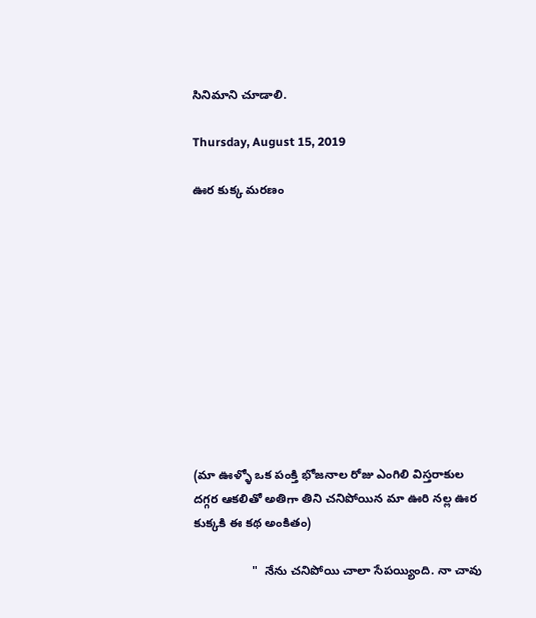సినిమాని చూడాలి.

Thursday, August 15, 2019

ఊర కుక్క మరణం











(మా ఊళ్ళో ఒక పంక్తి భోజనాల రోజు ఎంగిలి విస్తరాకుల దగ్గర ఆకలితో అతిగా తిని చనిపోయిన మా ఊరి నల్ల ఊర కుక్కకి ఈ కథ అంకితం)

                 "  నేను చనిపోయి చాలా సేపయ్యింది. నా చావు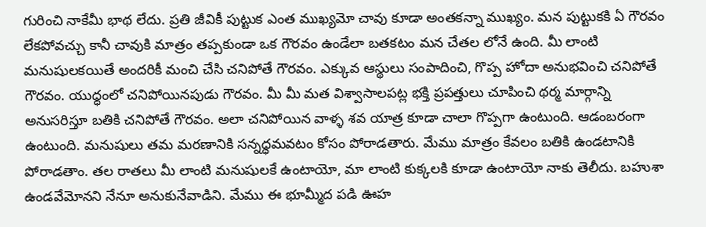గురించి నాకేమీ భాథ లేదు. ప్రతి జీవికీ పుట్టుక ఎంత ముఖ్యమో చావు కూడా అంతకన్నా ముఖ్యం. మన పుట్టుకకి ఏ గౌరవం లేకపోవచ్చు కానీ చావుకి మాత్రం తప్పకుండా ఒక గౌరవం ఉండేలా బతకటం మన చేతల లోనే ఉంది. మీ లాంటి మనుషులకయితే అందరికీ మంచి చేసి చనిపోతే గౌరవం. ఎక్కువ ఆస్థులు సంపాదించి, గొప్ప హోదా అనుభవించి చనిపోతే గౌరవం. యుధ్ధంలో చనిపోయినపుడు గౌరవం. మీ మీ మత విశ్వాసాలపట్ల భక్తి ప్రపత్తులు చూపించి థర్మ మార్గాన్ని అనుసరిస్తూ బతికి చనిపోతే గౌరవం. అలా చనిపోయిన వాళ్ళ శవ యాత్ర కూడా చాలా గొప్పగా ఉంటుంది. ఆడంబరంగా ఉంటుంది. మనుషులు తమ మరణానికి సన్నధ్ధమవటం కోసం పోరాడతారు. మేము మాత్రం కేవలం బతికి ఉండటానికి పోరాడతాం. తల రాతలు మీ లాంటి మనుషులకే ఉంటాయో, మా లాంటి కుక్కలకి కూడా ఉంటాయో నాకు తెలీదు. బహుశా ఉండవేమోనని నేనూ అనుకునేవాడిని. మేము ఈ భూమ్మీద పడి ఊహ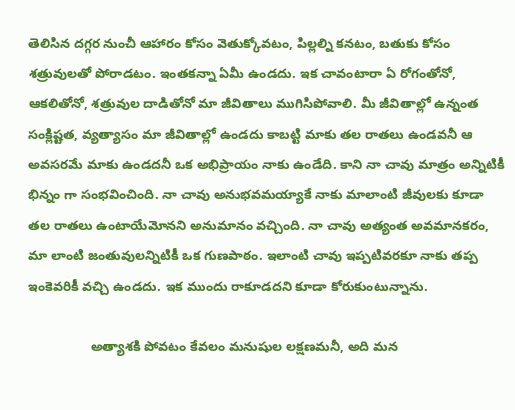తెలిసిన దగ్గర నుంచీ ఆహారం కోసం వెతుక్కోవటం, పిల్లల్ని కనటం, బతుకు కోసం శత్రువులతో పోరాడటం. ఇంతకన్నా ఏమీ ఉండదు. ఇక చావంటారా ఏ రోగంతోనో, ఆకలితోనో, శత్రువుల దాడితోనో మా జీవితాలు ముగిసిపోవాలి. మీ జీవితాల్లో ఉన్నంత సంక్లిష్టత, వ్యత్యాసం మా జీవితాల్లో ఉండదు కాబట్టి మాకు తల రాతలు ఉండవనీ ఆ అవసరమే మాకు ఉండదనీ ఒక అభిప్రాయం నాకు ఉండేది. కాని నా చావు మాత్రం అన్నిటికీ భిన్నం గా సంభవించింది. నా చావు అనుభవమయ్యాకే నాకు మాలాంటి జీవులకు కూడా తల రాతలు ఉంటాయేమోనని అనుమానం వచ్చింది. నా చావు అత్యంత అవమానకరం, మా లాంటి జంతువులన్నిటికీ ఒక గుణపాఠం. ఇలాంటి చావు ఇప్పటివరకూ నాకు తప్ప ఇంకెవరికీ వచ్చి ఉండదు. ఇక ముందు రాకూడదని కూడా కోరుకుంటున్నాను.

                 అత్యాశకి పోవటం కేవలం మనుషుల లక్షణమనీ, అది మన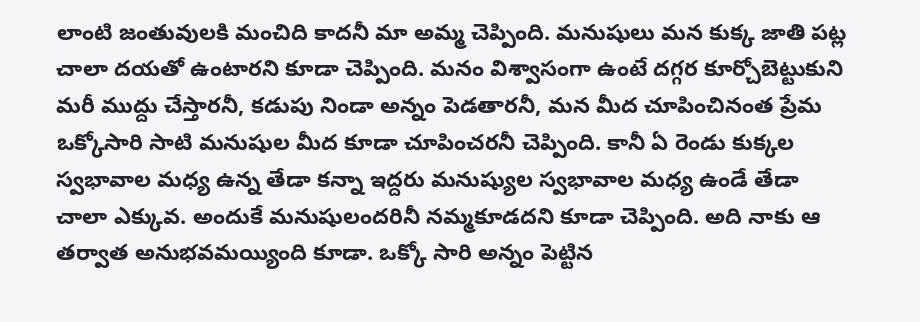లాంటి జంతువులకి మంచిది కాదనీ మా అమ్మ చెప్పింది. మనుషులు మన కుక్క జాతి పట్ల చాలా దయతో ఉంటారని కూడా చెప్పింది. మనం విశ్వాసంగా ఉంటే దగ్గర కూర్చోబెట్టుకుని మరీ ముద్దు చేస్తారనీ, కడుపు నిండా అన్నం పెడతారనీ, మన మీద చూపించినంత ప్రేమ ఒక్కోసారి సాటి మనుషుల మీద కూడా చూపించరనీ చెప్పింది. కానీ ఏ రెండు కుక్కల స్వభావాల మధ్య ఉన్న తేడా కన్నా ఇద్దరు మనుష్యుల స్వభావాల మధ్య ఉండే తేడా చాలా ఎక్కువ. అందుకే మనుషులందరినీ నమ్మకూడదని కూడా చెప్పింది. అది నాకు ఆ తర్వాత అనుభవమయ్యింది కూడా. ఒక్కో సారి అన్నం పెట్టిన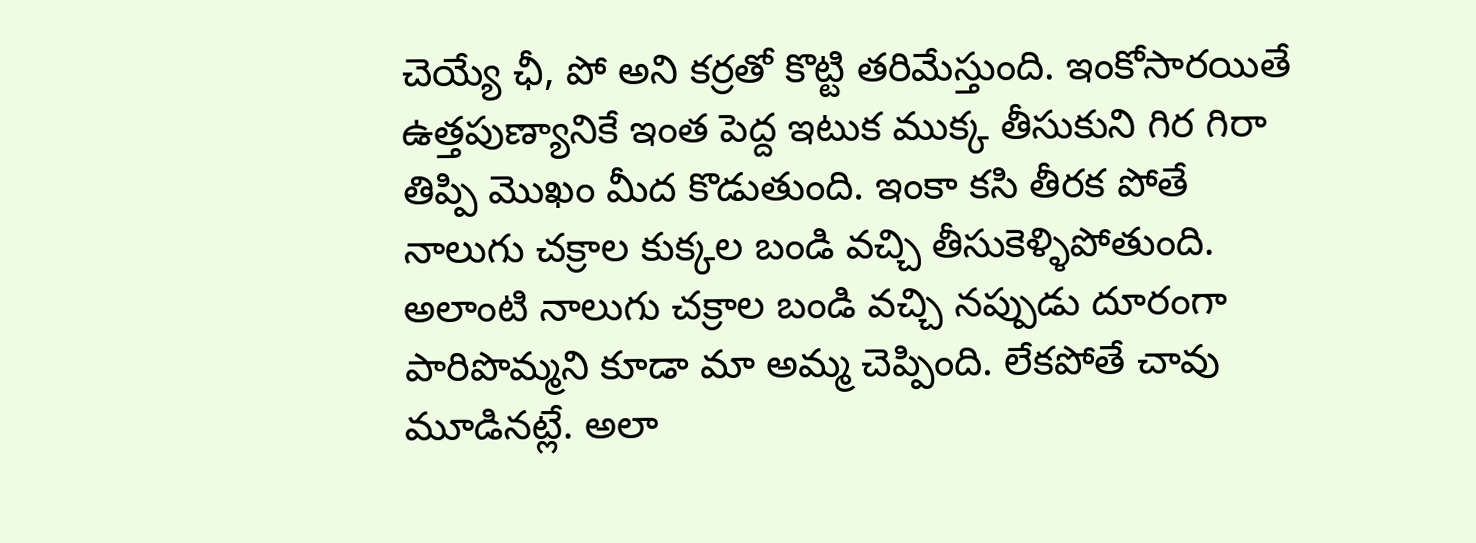చెయ్యే ఛీ, పో అని కర్రతో కొట్టి తరిమేస్తుంది. ఇంకోసారయితే ఉత్తపుణ్యానికే ఇంత పెద్ద ఇటుక ముక్క తీసుకుని గిర గిరా తిప్పి మొఖం మీద కొడుతుంది. ఇంకా కసి తీరక పోతే నాలుగు చక్రాల కుక్కల బండి వచ్చి తీసుకెళ్ళిపోతుంది. అలాంటి నాలుగు చక్రాల బండి వచ్చి నప్పుడు దూరంగా పారిపొమ్మని కూడా మా అమ్మ చెప్పింది. లేకపోతే చావు మూడినట్లే. అలా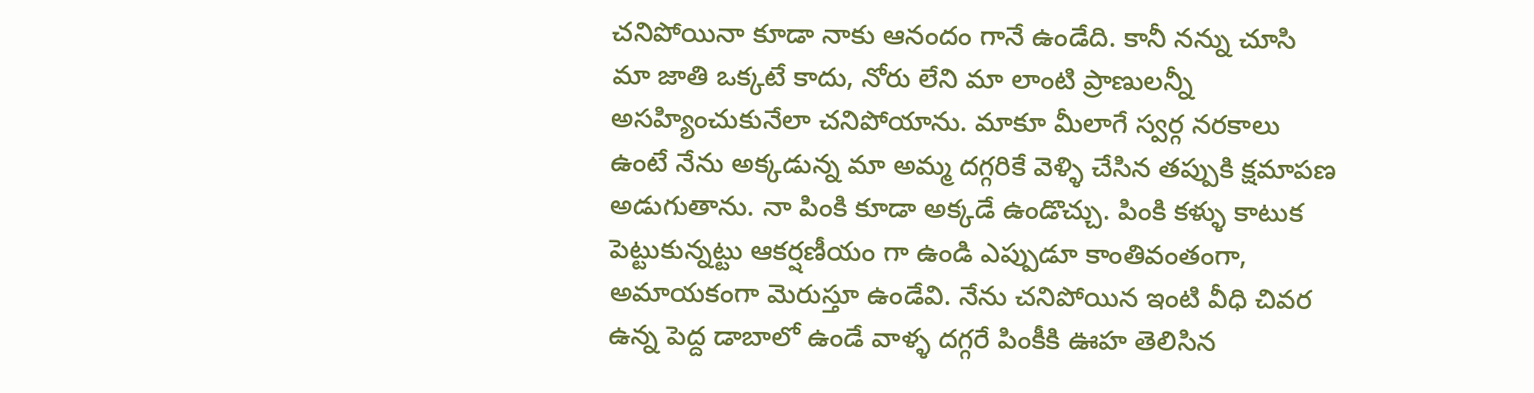చనిపోయినా కూడా నాకు ఆనందం గానే ఉండేది. కానీ నన్ను చూసి మా జాతి ఒక్కటే కాదు, నోరు లేని మా లాంటి ప్రాణులన్నీ అసహ్యించుకునేలా చనిపోయాను. మాకూ మీలాగే స్వర్గ నరకాలు ఉంటే నేను అక్కడున్న మా అమ్మ దగ్గరికే వెళ్ళి చేసిన తప్పుకి క్షమాపణ అడుగుతాను. నా పింకి కూడా అక్కడే ఉండొచ్చు. పింకి కళ్ళు కాటుక పెట్టుకున్నట్టు ఆకర్షణీయం గా ఉండి ఎప్పుడూ కాంతివంతంగా, అమాయకంగా మెరుస్తూ ఉండేవి. నేను చనిపోయిన ఇంటి వీధి చివర ఉన్న పెద్ద డాబాలో ఉండే వాళ్ళ దగ్గరే పింకీకి ఊహ తెలిసిన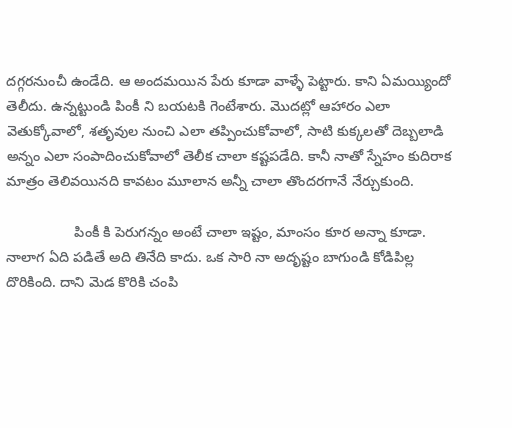దగ్గరనుంచీ ఉండేది. ఆ అందమయిన పేరు కూడా వాళ్ళే పెట్టారు. కాని ఏమయ్యిందో తెలీదు. ఉన్నట్టుండి పింకీ ని బయటకి గెంటేశారు. మొదట్లో ఆహారం ఎలా వెతుక్కోవాలో, శతృవుల నుంచి ఎలా తప్పించుకోవాలో, సాటి కుక్కలతో దెబ్బలాడి అన్నం ఎలా సంపాదించుకోవాలో తెలీక చాలా కష్టపడేది. కానీ నాతో స్నేహం కుదిరాక మాత్రం తెలివయినది కావటం మూలాన అన్నీ చాలా తొందరగానే నేర్చుకుంది.

                 పింకీ కి పెరుగన్నం అంటే చాలా ఇష్టం, మాంసం కూర అన్నా కూడా. నాలాగ ఏది పడితే అది తినేది కాదు. ఒక సారి నా అదృష్టం బాగుండి కోడిపిల్ల దొరికింది. దాని మెడ కొరికి చంపి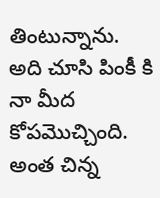తింటున్నాను. అది చూసి పింకీ కి నా మీద కోపమొచ్చింది. అంత చిన్న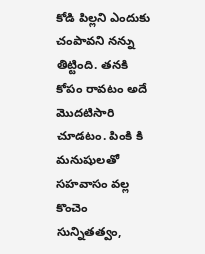కోడి పిల్లని ఎందుకు చంపావని నన్ను తిట్టింది. తనకి కోపం రావటం అదే మొదటిసారి చూడటం. పింకి కి మనుషులతో సహవాసం వల్ల కొంచెం సున్నితత్వం,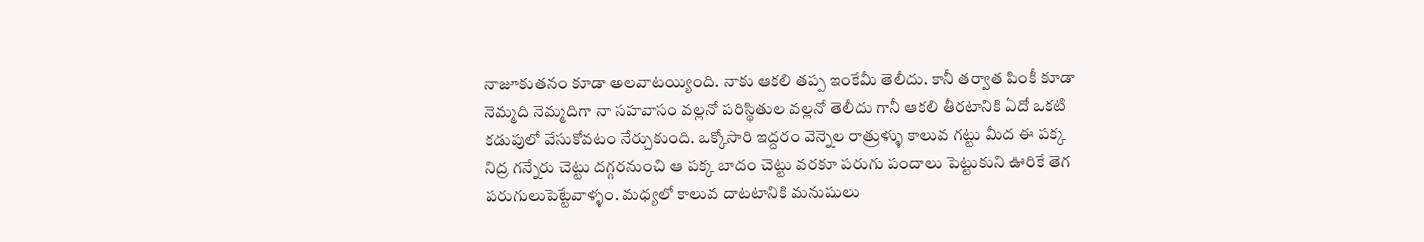నాజూకుతనం కూడా అలవాటయ్యింది. నాకు ఆకలి తప్ప ఇంకేమీ తెలీదు. కానీ తర్వాత పింకీ కూడా నెమ్మది నెమ్మదిగా నా సహవాసం వల్లనో పరిస్థితుల వల్లనో తెలీదు గానీ ఆకలి తీరటానికి ఏదో ఒకటి కడుపులో వేసుకోవటం నేర్చుకుంది. ఒక్కోసారి ఇద్దరం వెన్నెల రాత్రుళ్ళు కాలువ గట్టు మీద ఈ పక్క నిద్ర గన్నేరు చెట్టు దగ్గరనుంచి ఆ పక్క బాదం చెట్టు వరకూ పరుగు పందాలు పెట్టుకుని ఊరికే తెగ పరుగులుపెట్టేవాళ్ళం. మధ్యలో కాలువ దాటటానికి మనుషులు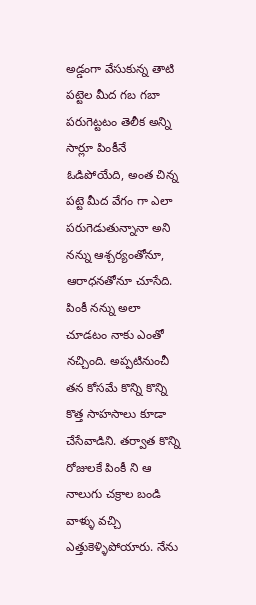అడ్డంగా వేసుకున్న తాటి పట్టెల మీద గబ గబా పరుగెట్టటం తెలీక అన్ని సార్లూ పింకీనే ఓడిపోయేది, అంత చిన్న పట్టె మీద వేగం గా ఎలా పరుగెడుతున్నానా అని నన్ను ఆశ్చర్యంతోనూ, ఆరాధనతోనూ చూసేది. పింకీ నన్ను అలా చూడటం నాకు ఎంతో నచ్చింది. అప్పటినుంచీ తన కోసమే కొన్ని కొన్ని కొత్త సాహసాలు కూడా చేసేవాడిని. తర్వాత కొన్ని రోజులకే పింకీ ని ఆ నాలుగు చక్రాల బండి వాళ్ళు వచ్చి ఎత్తుకెళ్ళిపోయారు. నేను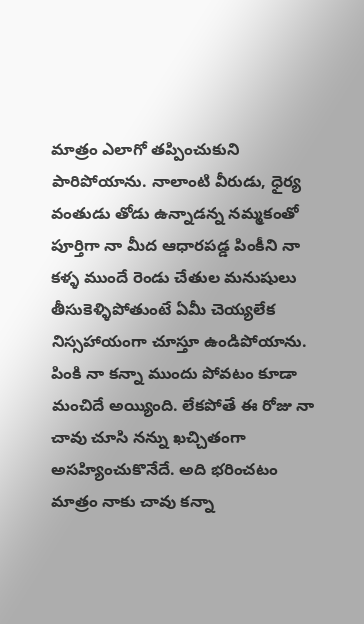మాత్రం ఎలాగో తప్పించుకుని పారిపోయాను. నాలాంటి వీరుడు, ధైర్య వంతుడు తోడు ఉన్నాడన్న నమ్మకంతో పూర్తిగా నా మీద ఆధారపడ్డ పింకీని నా కళ్ళ ముందే రెండు చేతుల మనుషులు తీసుకెళ్ళిపోతుంటే ఏమీ చెయ్యలేక నిస్సహాయంగా చూస్తూ ఉండిపోయాను. పింకి నా కన్నా ముందు పోవటం కూడా మంచిదే అయ్యింది. లేకపోతే ఈ రోజు నా చావు చూసి నన్ను ఖచ్చితంగా అసహ్యించుకొనేదే. అది భరించటం మాత్రం నాకు చావు కన్నా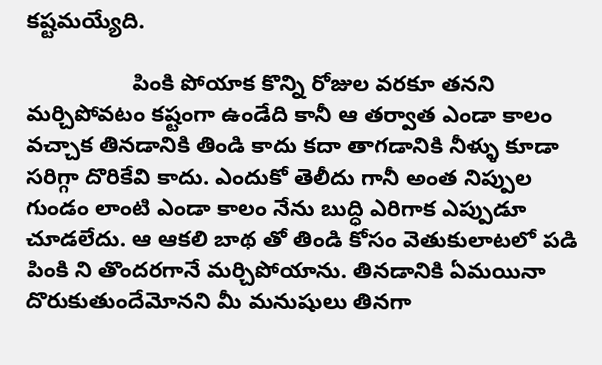కష్టమయ్యేది.

                 పింకి పోయాక కొన్ని రోజుల వరకూ తనని మర్చిపోవటం కష్టంగా ఉండేది కానీ ఆ తర్వాత ఎండా కాలం వచ్చాక తినడానికి తిండి కాదు కదా తాగడానికి నీళ్ళు కూడా సరిగ్గా దొరికేవి కాదు. ఎందుకో తెలీదు గానీ అంత నిప్పుల గుండం లాంటి ఎండా కాలం నేను బుద్ధి ఎరిగాక ఎప్పుడూ చూడలేదు. ఆ ఆకలి బాథ తో తిండి కోసం వెతుకులాటలో పడి పింకి ని తొందరగానే మర్చిపోయాను. తినడానికి ఏమయినా దొరుకుతుందేమోనని మీ మనుషులు తినగా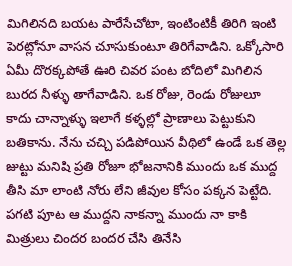మిగిలినది బయట పారేసేచోటా, ఇంటింటికీ తిరిగి ఇంటి పెరట్లోనూ వాసన చూసుకుంటూ తిరిగేవాడిని. ఒక్కోసారి ఏమీ దొరక్కపోతే ఊరి చివర పంట బోదిలో మిగిలిన బురద నీళ్ళు తాగేవాడిని. ఒక రోజు, రెండు రోజులూ కాదు చాన్నాళ్ళు ఇలాగే కళ్ళల్లో ప్రాణాలు పెట్టుకుని బతికాను. నేను చచ్చి పడిపోయిన వీథిలో ఉండే ఒక తెల్ల జుట్టు మనిషి ప్రతి రోజూ భోజనానికి ముందు ఒక ముద్ద తీసి మా లాంటి నోరు లేని జీవుల కోసం పక్కన పెట్టేది. పగటి పూట ఆ ముద్దని నాకన్నా ముందు నా కాకి మిత్రులు చిందర బందర చేసి తినేసి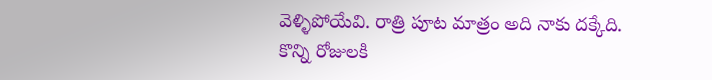వెళ్ళిపోయేవి. రాత్రి పూట మాత్రం అది నాకు దక్కేది. కొన్ని రోజులకి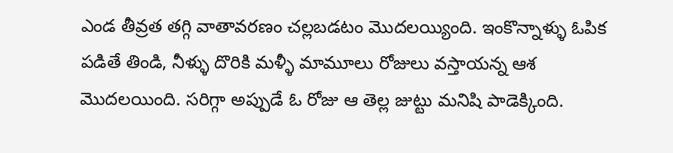ఎండ తీవ్రత తగ్గి వాతావరణం చల్లబడటం మొదలయ్యింది. ఇంకొన్నాళ్ళు ఓపిక పడితే తిండి, నీళ్ళు దొరికి మళ్ళీ మామూలు రోజులు వస్తాయన్న ఆశ మొదలయింది. సరిగ్గా అప్పుడే ఓ రోజు ఆ తెల్ల జుట్టు మనిషి పాడెక్కింది.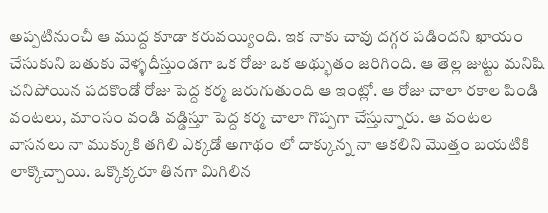అప్పటినుంచీ ఆ ముద్ద కూడా కరువయ్యింది. ఇక నాకు చావు దగ్గర పడిందని ఖాయం చేసుకుని బతుకు వెళ్ళదీస్తుండగా ఒక రోజు ఒక అథ్భుతం జరిగింది. ఆ తెల్ల జుట్టు మనిషి చనిపోయిన పదకొండో రోజు పెద్ద కర్మ జరుగుతుంది ఆ ఇంట్లో. ఆ రోజు చాలా రకాల పిండి వంటలు, మాంసం వండి వడ్డిస్తూ పెద్ద కర్మ చాలా గొప్పగా చేస్తున్నారు. ఆ వంటల వాసనలు నా ముక్కుకి తగిలి ఎక్కడో అగాథం లో దాక్కున్న నా ఆకలిని మొత్తం బయటికి లాక్కొచ్చాయి. ఒక్కొక్కరూ తినగా మిగిలిన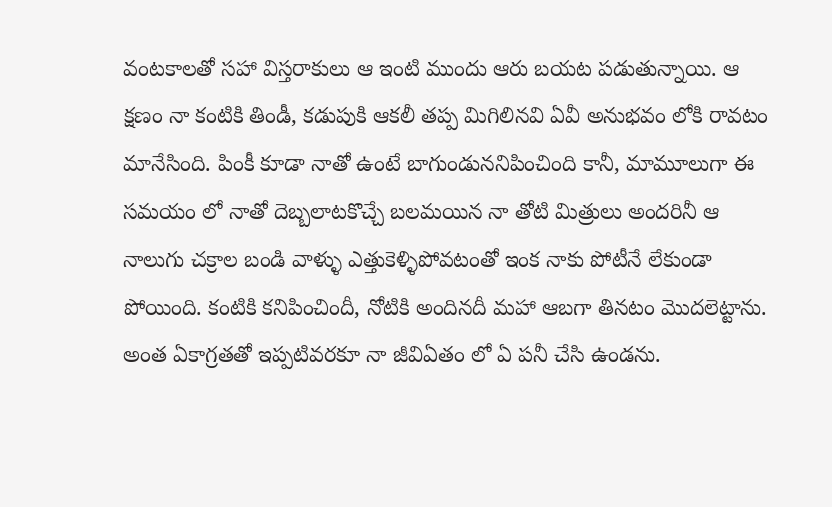వంటకాలతో సహా విస్తరాకులు ఆ ఇంటి ముందు ఆరు బయట పడుతున్నాయి. ఆ క్షణం నా కంటికి తిండీ, కడుపుకి ఆకలీ తప్ప మిగిలినవి ఏవీ అనుభవం లోకి రావటం మానేసింది. పింకీ కూడా నాతో ఉంటే బాగుండుననిపించింది కానీ, మామూలుగా ఈ సమయం లో నాతో దెబ్బలాటకొచ్చే బలమయిన నా తోటి మిత్రులు అందరినీ ఆ నాలుగు చక్రాల బండి వాళ్ళు ఎత్తుకెళ్ళిపోవటంతో ఇంక నాకు పోటీనే లేకుండా పోయింది. కంటికి కనిపించిందీ, నోటికి అందినదీ మహా ఆబగా తినటం మొదలెట్టాను. అంత ఏకాగ్రతతో ఇప్పటివరకూ నా జీవిఏతం లో ఏ పనీ చేసి ఉండను.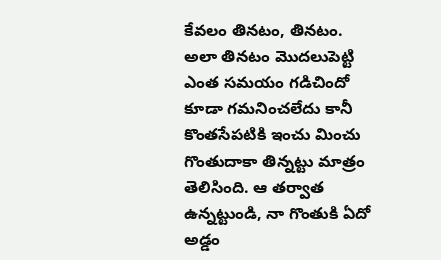కేవలం తినటం, తినటం. అలా తినటం మొదలుపెట్టి ఎంత సమయం గడిచిందో కూడా గమనించలేదు కానీ కొంతసేపటికి ఇంచు మించు గొంతుదాకా తిన్నట్టు మాత్రం తెలిసింది. ఆ తర్వాత ఉన్నట్టుండి, నా గొంతుకి ఏదో అడ్డం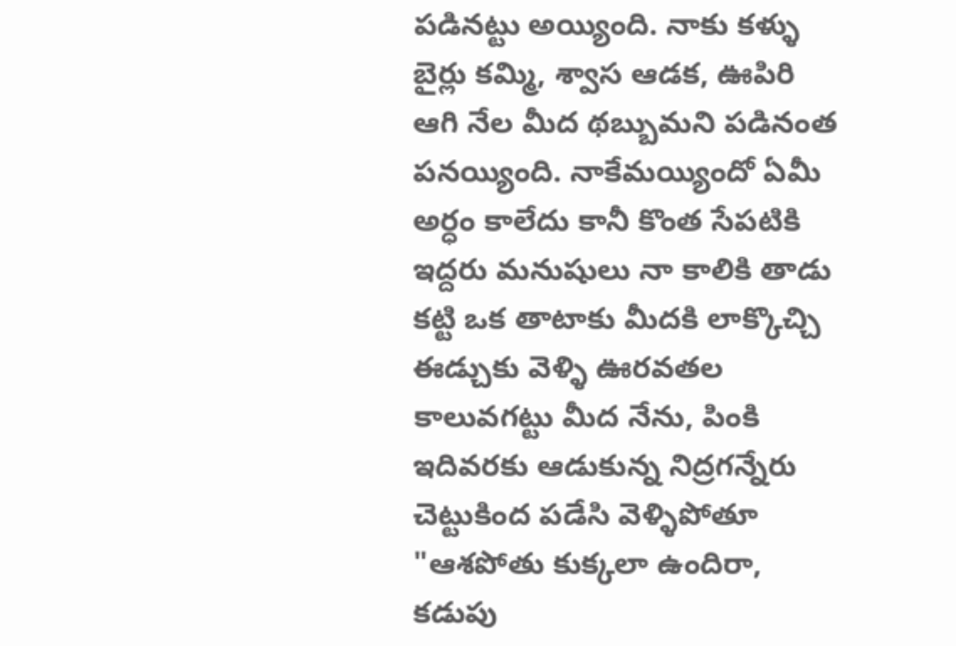పడినట్టు అయ్యింది. నాకు కళ్ళు బైర్లు కమ్మి, శ్వాస ఆడక, ఊపిరి ఆగి నేల మీద థబ్బుమని పడినంత పనయ్యింది. నాకేమయ్యిందో ఏమీ అర్ధం కాలేదు కానీ కొంత సేపటికి ఇద్దరు మనుషులు నా కాలికి తాడు కట్టి ఒక తాటాకు మీదకి లాక్కొచ్చి ఈడ్చుకు వెళ్ళి ఊరవతల కాలువగట్టు మీద నేను, పింకి ఇదివరకు ఆడుకున్న నిద్రగన్నేరు చెట్టుకింద పడేసి వెళ్ళిపోతూ "ఆశపోతు కుక్కలా ఉందిరా, కడుపు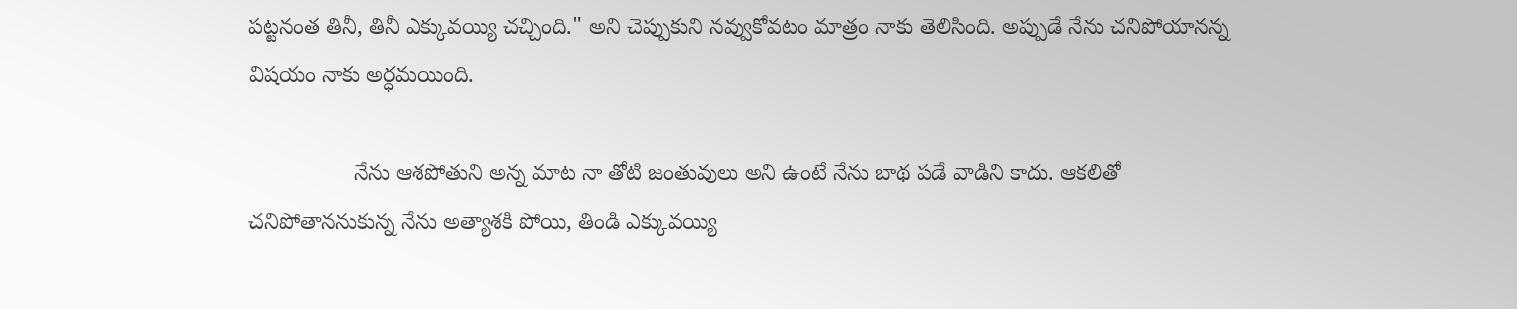పట్టనంత తినీ, తినీ ఎక్కువయ్యి చచ్చింది." అని చెప్పుకుని నవ్వుకోవటం మాత్రం నాకు తెలిసింది. అప్పుడే నేను చనిపోయానన్న విషయం నాకు అర్ధమయింది.

                 నేను ఆశపోతుని అన్న మాట నా తోటి జంతువులు అని ఉంటే నేను బాథ పడే వాడిని కాదు. ఆకలితో చనిపోతాననుకున్న నేను అత్యాశకి పోయి, తిండి ఎక్కువయ్యి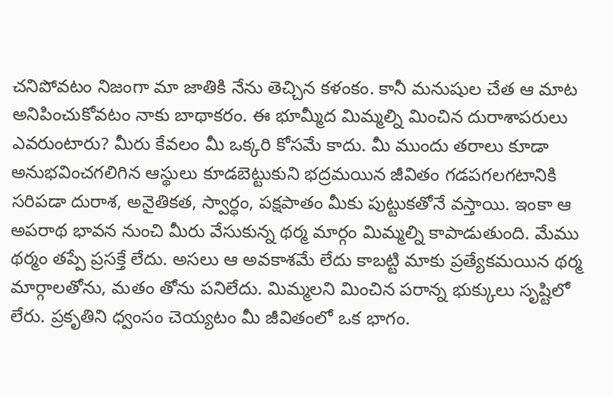చనిపోవటం నిజంగా మా జాతికి నేను తెచ్చిన కళంకం. కానీ మనుషుల చేత ఆ మాట అనిపించుకోవటం నాకు బాథాకరం. ఈ భూమ్మీద మిమ్మల్ని మించిన దురాశాపరులు ఎవరుంటారు? మీరు కేవలం మీ ఒక్కరి కోసమే కాదు. మీ ముందు తరాలు కూడా అనుభవించగలిగిన ఆస్థులు కూడబెట్టుకుని భద్రమయిన జీవితం గడపగలగటానికి సరిపడా దురాశ, అనైతికత, స్వార్ధం, పక్షపాతం మీకు పుట్టుకతోనే వస్తాయి. ఇంకా ఆ అపరాథ భావన నుంచి మీరు వేసుకున్న థర్మ మార్గం మిమ్మల్ని కాపాడుతుంది. మేము థర్మం తప్పే ప్రసక్తే లేదు. అసలు ఆ అవకాశమే లేదు కాబట్టి మాకు ప్రత్యేకమయిన థర్మ మార్గాలతోను, మతం తోను పనిలేదు. మిమ్మలని మించిన పరాన్న భుక్కులు సృష్టిలో లేరు. ప్రకృతిని ధ్వంసం చెయ్యటం మీ జీవితంలో ఒక భాగం.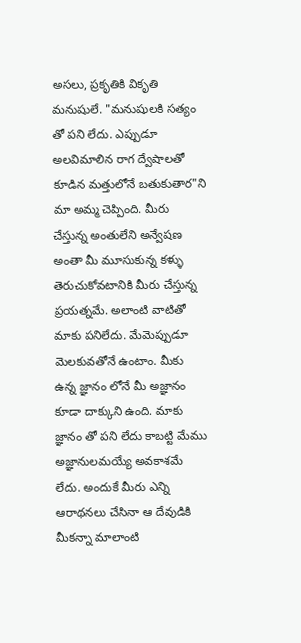అసలు, ప్రకృతికి వికృతి మనుషులే. "మనుషులకి సత్యం తో పని లేదు. ఎప్పుడూ అలవిమాలిన రాగ ద్వేషాలతో కూడిన మత్తులోనే బతుకుతార"ని మా అమ్మ చెప్పింది. మీరు చేస్తున్న అంతులేని అన్వేషణ అంతా మీ మూసుకున్న కళ్ళు తెరుచుకోవటానికి మీరు చేస్తున్న ప్రయత్నమే. అలాంటి వాటితో మాకు పనిలేదు. మేమెప్పుడూ మెలకువతోనే ఉంటాం. మీకు ఉన్న జ్ఞానం లోనే మీ అజ్ఞానం కూడా దాక్కుని ఉంది. మాకు జ్ఞానం తో పని లేదు కాబట్టి మేము అజ్ఞానులమయ్యే అవకాశమే లేదు. అందుకే మీరు ఎన్ని ఆరాథనలు చేసినా ఆ దేవుడికి మీకన్నా మాలాంటి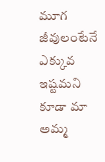మూగ జీవులంటేనే ఎక్కువ ఇష్టమని కూడా మా అమ్మ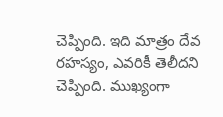చెప్పింది. ఇది మాత్రం దేవ రహస్యం, ఎవరికీ తెలీదని చెప్పింది. ముఖ్యంగా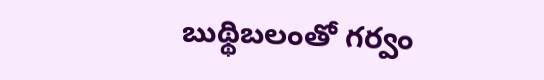బుథ్థిబలంతో గర్వం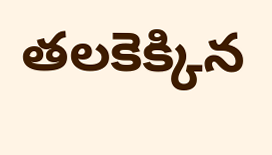తలకెక్కిన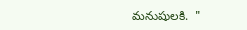మనుషులకి.  "